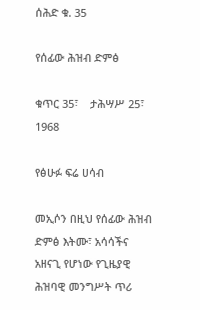ሰሕድ ቁ. 35

የሰፊው ሕዝብ ድምፅ

ቁጥር 35፣    ታሕሣሥ 25፣ 1968

የፅሁፉ ፍሬ ሀሳብ

መኢሶን በዚህ የሰፊው ሕዝብ ድምፅ እትሙ፣ አሳሳችና አዘናጊ የሆነው የጊዜያዊ ሕዝባዊ መንግሥት ጥሪ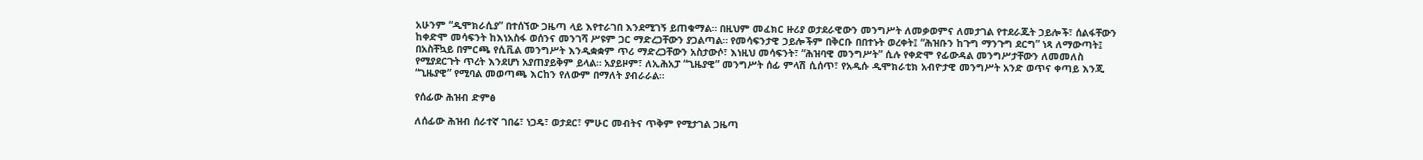አሁንም “ዲሞክራሲያ” በተሰኘው ጋዜጣ ላይ እየተራገበ እንደሚገኝ ይጠቁማል። በዚህም መፈክር ዙሪያ ወታደራዊውን መንግሥት ለመቃወምና ለመታገል የተደራጁት ኃይሎች፣ ሰልፋቸውን ከቀድሞ መሳፍንት ከእነአስፋ ወሰንና መንገሻ ሥዩም ጋር ማድረጋቸውን ያጋልጣል። የመሳፍንታዊ ኃይሎችም በቅርቡ በበተኑት ወረቀት፤ “ሕዝቡን ከጉግ ማንጉግ ደርግ” ነጻ ለማውጣት፤ በአስቸኳይ በምርጫ የሲቪል መንግሥት እንዲቋቋም ጥሪ ማድረጋቸውን አስታውሶ፣ እነዚህ መሳፍንት፣ “ሕዝባዊ መንግሥት” ሲሉ የቀድሞ የፊውዳል መንግሥታቸውን ለመመለስ የሚያደርጉት ጥረት እንደሆነ አያጠያይቅም ይላል። አያይዞም፣ ለኢሕአፓ “ጊዜያዊ” መንግሥት ሰፊ ምላሽ ሲሰጥ፣ የአዲሱ ዲሞክራቲክ አብዮታዊ መንግሥት አንድ ወጥና ቀጣይ እንጂ “ጊዜያዊ” የሚባል መወጣጫ እርከን የለውም በማለት ያብራራል።

የሰፊው ሕዝብ ድምፅ

ለሰፊው ሕዝብ ሰራተኛ ገበሬ፣ ነጋዴ፣ ወታደር፣ ምሁር መብትና ጥቅም የሚታገል ጋዜጣ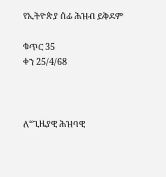የኢትዮጵያ ሰፊ ሕዝብ ይቅደም

ቁጥር 35                                                                      ቀን 25/4/68



ለ“ጊዜያዊ ሕዝባዊ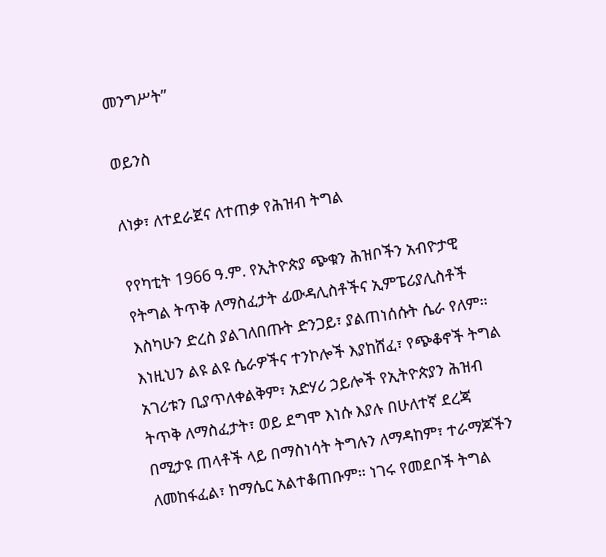መንግሥት”

ወይንስ

ለነቃ፣ ለተደራጀና ለተጠቃ የሕዝብ ትግል

የየካቲት 1966 ዓ.ም. የኢትዮጵያ ጭቁን ሕዝቦችን አብዮታዊ የትግል ትጥቅ ለማስፈታት ፊውዳሊስቶችና ኢምፔሪያሊስቶች እስካሁን ድረስ ያልገለበጡት ድንጋይ፣ ያልጠነሰሱት ሴራ የለም። እነዚህን ልዩ ልዩ ሴራዎችና ተንኮሎች እያከሸፈ፣ የጭቆኖች ትግል አገሪቱን ቢያጥለቀልቅም፣ አድሃሪ ኃይሎች የኢትዮጵያን ሕዝብ ትጥቅ ለማስፈታት፣ ወይ ደግሞ እነሱ እያሉ በሁለተኛ ደረጃ በሚታዩ ጠላቶች ላይ በማስነሳት ትግሉን ለማዳከም፣ ተራማጆችን ለመከፋፈል፣ ከማሴር አልተቆጠቡም። ነገሩ የመደቦች ትግል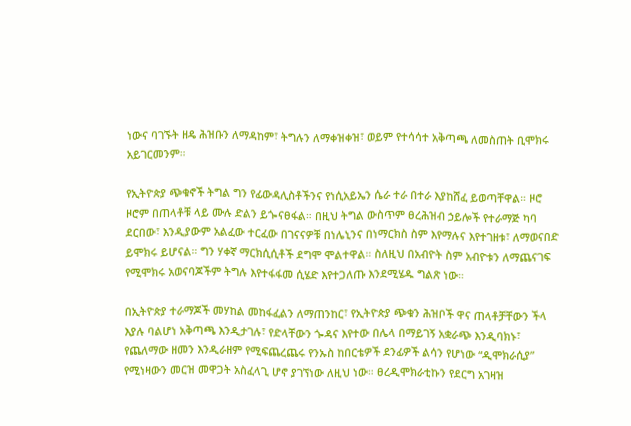ነውና ባገኙት ዘዴ ሕዝቡን ለማዳከም፣ ትግሉን ለማቀዝቀዝ፣ ወይም የተሳሳተ አቅጣጫ ለመስጠት ቢሞክሩ አይገርመንም።

የኢትዮጵያ ጭቁኖች ትግል ግን የፊውዳሊስቶችንና የነሲአይኤን ሴራ ተራ በተራ እያከሸፈ ይወጣቸዋል። ዞሮ ዞሮም በጠላቶቹ ላይ ሙሉ ድልን ይጐናፀፋል። በዚህ ትግል ውስጥም ፀረሕዝብ ኃይሎች የተራማጅ ካባ ደርበው፣ እንዲያውም አልፈው ተርፈው በገናናዎቹ በነሌኒንና በነማርክስ ስም እየማሉና እየተገዘቱ፣ ለማወናበድ ይሞክሩ ይሆናል። ግን ሃቀኛ ማርክሲሲቶች ደግሞ ሞልተዋል። ስለዚህ በአብዮት ስም አብዮቱን ለማጨናገፍ የሚሞክሩ አወናባጆችም ትግሉ እየተፋፋመ ሲሄድ እየተጋለጡ እንደሚሄዱ ግልጽ ነው።

በኢትዮጵያ ተራማጆች መሃከል መከፋፈልን ለማጠንከር፣ የኢትዮጵያ ጭቁን ሕዝቦች ዋና ጠላቶቻቸውን ችላ እያሉ ባልሆነ አቅጣጫ እንዲታገሉ፣ የድላቸውን ጐዳና እየተው በሌላ በማይገኝ አቋራጭ እንዲባክኑ፣ የጨለማው ዘመን እንዲራዘም የሚፍጨረጨሩ የንኡስ ከበርቴዎች ደንፊዎች ልሳን የሆነው “ዲሞክራሲያ” የሚነዛውን መርዝ መዋጋት አስፈላጊ ሆኖ ያገኘነው ለዚህ ነው። ፀረዲሞክራቲኩን የደርግ አገዛዝ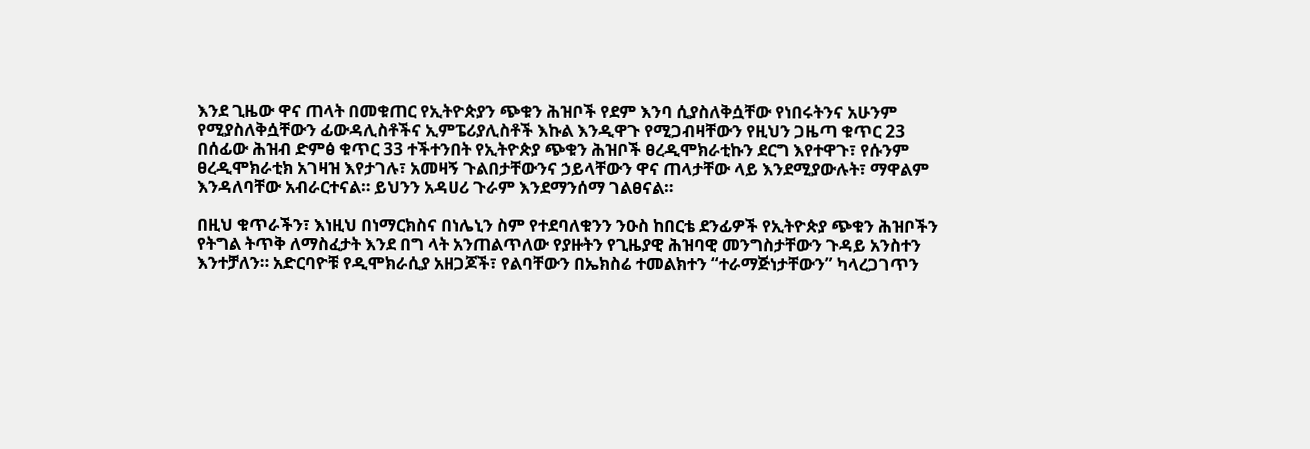እንደ ጊዜው ዋና ጠላት በመቁጠር የኢትዮጵያን ጭቁን ሕዝቦች የደም እንባ ሲያስለቅሷቸው የነበሩትንና አሁንም የሚያስለቅሷቸውን ፊውዳሊስቶችና ኢምፔሪያሊስቶች እኩል እንዲዋጉ የሚጋብዛቸውን የዚህን ጋዜጣ ቁጥር 23 በሰፊው ሕዝብ ድምፅ ቁጥር 33 ተችተንበት የኢትዮጵያ ጭቁን ሕዝቦች ፀረዲሞክራቲኩን ደርግ እየተዋጉ፣ የሱንም ፀረዲሞክራቲክ አገዛዝ እየታገሉ፣ አመዛኝ ጉልበታቸውንና ኃይላቸውን ዋና ጠላታቸው ላይ እንደሚያውሉት፣ ማዋልም እንዳለባቸው አብራርተናል። ይህንን አዳሀሪ ጉራም እንደማንሰማ ገልፀናል።

በዚህ ቁጥራችን፣ እነዚህ በነማርክስና በነሌኒን ስም የተደባለቁንን ንዑስ ከበርቴ ደንፊዎች የኢትዮጵያ ጭቁን ሕዝቦችን የትግል ትጥቅ ለማስፈታት እንደ በግ ላት አንጠልጥለው የያዙትን የጊዜያዊ ሕዝባዊ መንግስታቸውን ጉዳይ አንስተን እንተቻለን። አድርባዮቹ የዲሞክራሲያ አዘጋጆች፣ የልባቸውን በኤክስሬ ተመልክተን “ተራማጅነታቸውን” ካላረጋገጥን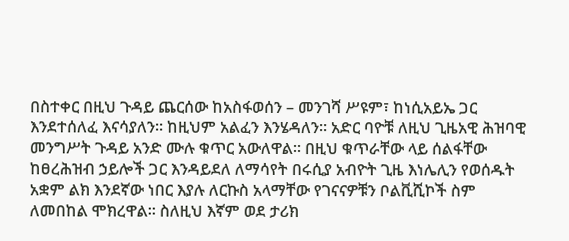በስተቀር በዚህ ጉዳይ ጨርሰው ከአስፋወሰን – መንገሻ ሥዩም፣ ከነሲአይኤ ጋር እንደተሰለፈ እናሳያለን። ከዚህም አልፈን እንሄዳለን። አድር ባዮቹ ለዚህ ጊዜአዊ ሕዝባዊ መንግሥት ጉዳይ አንድ ሙሉ ቁጥር አውለዋል። በዚህ ቁጥራቸው ላይ ሰልፋቸው ከፀረሕዝብ ኃይሎች ጋር እንዳይደለ ለማሳየት በሩሲያ አብዮት ጊዜ እነሌሊን የወሰዱት አቋም ልክ እንደኛው ነበር እያሉ ለርኩስ አላማቸው የገናናዎቹን ቦልቪሺኮች ስም ለመበከል ሞክረዋል። ስለዚህ እኛም ወደ ታሪክ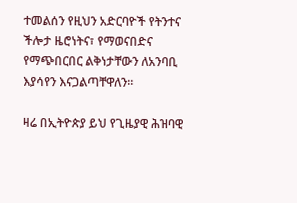ተመልሰን የዚህን አድርባዮች የትንተና ችሎታ ዜሮነትና፣ የማወናበድና የማጭበርበር ልቅነታቸውን ለአንባቢ እያሳየን እናጋልጣቸዋለን።

ዛሬ በኢትዮጵያ ይህ የጊዜያዊ ሕዝባዊ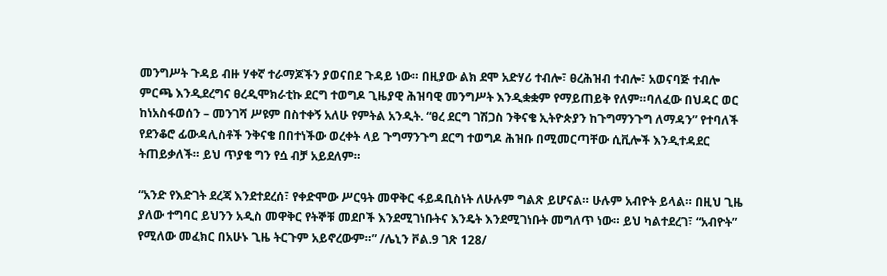መንግሥት ጉዳይ ብዙ ሃቀኛ ተራማጆችን ያወናበደ ጉዳይ ነው። በዚያው ልክ ደሞ አድሃሪ ተብሎ፣ ፀረሕዝብ ተብሎ፣ አወናባጅ ተብሎ ምርጫ እንዲደረግና ፀረዲሞክራቲኩ ደርግ ተወግዶ ጊዜያዊ ሕዝባዊ መንግሥት እንዲቋቋም የማይጠይቅ የለም።ባለፈው በህዳር ወር ከነአስፋወሰን – መንገሻ ሥዩም በስተቀኝ አለሁ የምትል አንዲት. “ፀረ ደርግ ገሽጋስ ንቅናቄ ኢትዮጵያን ከጉግማንጉግ ለማዳን” የተባለች የደንቆሮ ፊውዳሊስቶች ንቅናቄ በበተነችው ወረቀት ላይ ጉግማንጉግ ደርግ ተወግዶ ሕዝቡ በሚመርጣቸው ሲቪሎች እንዲተዳደር ትጠይቃለች። ይህ ጥያቄ ግን የሷ ብቻ አይደለም።

“አንድ የእድገት ደረጃ እንደተደረሰ፣ የቀድሞው ሥርዓት መዋቅር ፋይዳቢስነት ለሁሉም ግልጽ ይሆናል። ሁሉም አብዮት ይላል። በዚህ ጊዜ ያለው ተግባር ይህንን አዲስ መዋቅር የትኞቹ መደቦች እንደሚገነቡትና እንዴት እንደሚገነቡት መግለጥ ነው። ይህ ካልተደረገ፣ “አብዮት” የሚለው መፈክር በአሁኑ ጊዜ ትርጉም አይኖረውም።” /ሌኒን ቮል.9 ገጽ 128/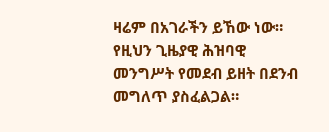ዛሬም በአገራችን ይኸው ነው። የዚህን ጊዜያዊ ሕዝባዊ መንግሥት የመደብ ይዘት በደንብ መግለጥ ያስፈልጋል።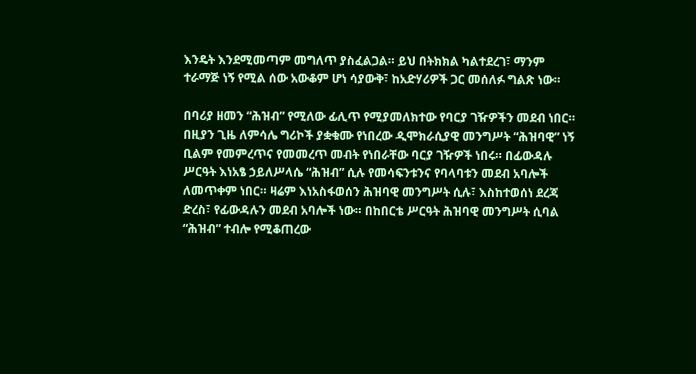እንዴት እንደሚመጣም መግለጥ ያስፈልጋል። ይህ በትክክል ካልተደረገ፣ ማንም ተራማጅ ነኝ የሚል ሰው አውቆም ሆነ ሳያውቅ፣ ከአድሃሪዎች ጋር መሰለፉ ግልጽ ነው።

በባሪያ ዘመን “ሕዝብ” የሚለው ፊሊጥ የሚያመለክተው የባርያ ገዥዎችን መደብ ነበር። በዚያን ጊዜ ለምሳሌ ግሪኮች ያቋቁሙ የነበረው ዲሞክራሲያዊ መንግሥት “ሕዝባዊ” ነኝ ቢልም የመምረጥና የመመረጥ መብት የነበራቸው ባርያ ገዥዎች ነበሩ። በፊውዳሉ ሥርዓት እነአፄ ኃይለሥላሴ “ሕዝብ” ሲሉ የመሳፍንቱንና የባላባቱን መደብ አባሎች ለመጥቀም ነበር። ዛሬም እነአስፋወሰን ሕዝባዊ መንግሥት ሲሉ፣ እስከተወሰነ ደረጃ ድረስ፣ የፊውዳሉን መደብ አባሎች ነው። በከበርቴ ሥርዓት ሕዝባዊ መንግሥት ሲባል “ሕዝብ” ተብሎ የሚቆጠረው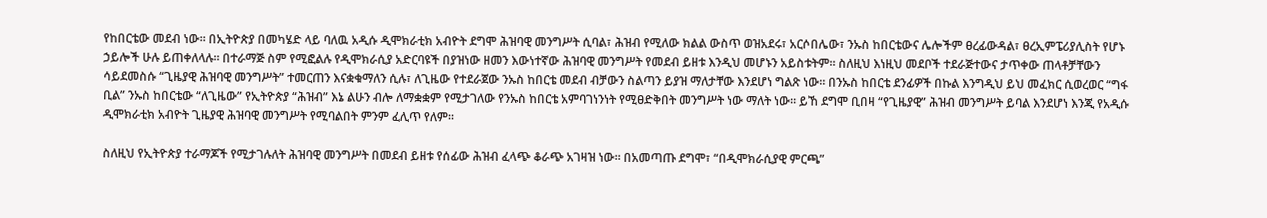የከበርቴው መደብ ነው። በኢትዮጵያ በመካሄድ ላይ ባለዉ አዲሱ ዲሞክራቲክ አብዮት ደግሞ ሕዝባዊ መንግሥት ሲባል፣ ሕዝብ የሚለው ክልል ውስጥ ወዝአደሩ፣ አርሶበሌው፣ ንኡስ ከበርቴውና ሌሎችም ፀረፊውዳል፣ ፀረኢምፔሪያሊስት የሆኑ ኃይሎች ሁሉ ይጠቀለላሉ። በተራማጅ ስም የሚፎልሉ የዲሞክራሲያ አድርባዩች በያዝነው ዘመን እውነተኛው ሕዝባዊ መንግሥት የመደብ ይዘቱ እንዲህ መሆኑን አይስቱትም። ስለዚህ እነዚህ መደቦች ተደራጅተውና ታጥቀው ጠላቶቻቸውን ሳይደመስሱ “ጊዜያዊ ሕዝባዊ መንግሥት” ተመርጠን እናቋቁማለን ሲሉ፣ ለጊዜው የተደራጀው ንኡስ ከበርቴ መደብ ብቻውን ስልጣን ይያዝ ማለታቸው እንደሆነ ግልጽ ነው። በንኡስ ከበርቴ ደንፊዎች በኩል እንግዲህ ይህ መፈክር ሲወረወር “ግፋ ቢል” ንኡስ ከበርቴው “ለጊዜው” የኢትዮጵያ “ሕዝብ” እኔ ልሁን ብሎ ለማቋቋም የሚታገለው የንኡስ ከበርቴ አምባገነንነት የሚፀድቅበት መንግሥት ነው ማለት ነው። ይኸ ደግሞ ቢበዛ “የጊዜያዊ” ሕዝብ መንግሥት ይባል እንደሆነ እንጂ የአዲሱ ዲሞክራቲክ አብዮት ጊዜያዊ ሕዝባዊ መንግሥት የሚባልበት ምንም ፈሊጥ የለም።

ስለዚህ የኢትዮጵያ ተራማጆች የሚታገሉለት ሕዝባዊ መንግሥት በመደብ ይዘቱ የሰፊው ሕዝብ ፈላጭ ቆራጭ አገዛዝ ነው። በአመጣጡ ደግሞ፣ “በዲሞክራሲያዊ ምርጫ”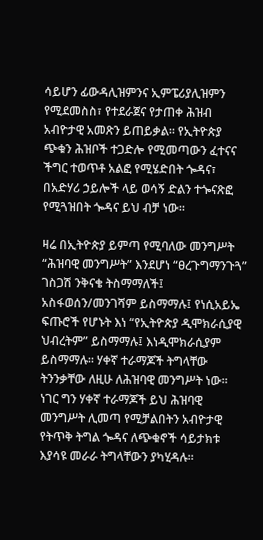ሳይሆን ፊውዳሊዝምንና ኢምፔሪያሊዝምን የሚደመስስ፣ የተደራጀና የታጠቀ ሕዝብ አብዮታዊ አመጽን ይጠይቃል። የኢትዮጵያ ጭቁን ሕዝቦች ተጋድሎ የሚመጣውን ፈተናና ችግር ተወጥቶ አልፎ የሚሄድበት ጐዳና፣ በአድሃሪ ኃይሎች ላይ ወሳኝ ድልን ተጐናጽፎ የሚጓዝበት ጐዳና ይህ ብቻ ነው።

ዛሬ በኢትዮጵያ ይምጣ የሚባለው መንግሥት “ሕዝባዊ መንግሥት” እንደሆነ “ፀረጉግማንጉጓ” ገስጋሽ ንቅናቄ ትስማማለች፤ አስፋወሰን/መንገሻም ይስማማሉ፤ የነሲአይኤ ፍጡሮች የሆኑት እነ “የኢትዮጵያ ዲሞክራሲያዊ ህብረትም” ይስማማሉ፤ እነዲሞክራሲያም ይስማማሉ። ሃቀኛ ተራማጆች ትግላቸው ትንንቃቸው ለዚሁ ለሕዝባዊ መንግሥት ነው። ነገር ግን ሃቀኛ ተራማጆች ይህ ሕዝባዊ መንግሥት ሊመጣ የሚቻልበትን አብዮታዊ የትጥቅ ትግል ጐዳና ለጭቁኖች ሳይታክቱ እያሳዩ መራራ ትግላቸውን ያካሂዳሉ።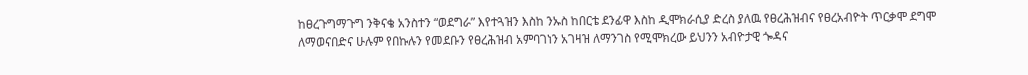ከፀረጉግማጉግ ንቅናቄ አንስተን “ወደግራ” እየተጓዝን እስከ ንኡስ ከበርቴ ደንፊዋ እስከ ዲሞክራሲያ ድረስ ያለዉ የፀረሕዝብና የፀረአብዮት ጥርቃሞ ደግሞ ለማወናበድና ሁሉም የበኩሉን የመደቡን የፀረሕዝብ አምባገነን አገዛዝ ለማንገስ የሚሞክረው ይህንን አብዮታዊ ጐዳና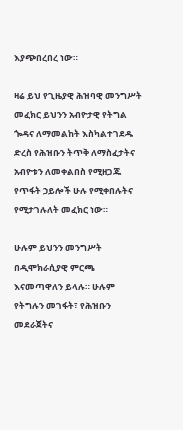እያጭበረበረ ነው።

ዛሬ ይህ የጊዜያዊ ሕዝባዊ መንግሥት መፈክር ይህንን አብዮታዊ የትግል ጐዳና ለማመልከት እስካልተገደዱ ድረስ የሕዝቡን ትጥቅ ለማስፈታትና አብዮቱን ለመቀልበስ የሚዘጋጁ የጥፋት ኃይሎች ሁሉ የሚቀበሉትና የሚታገሉለት መፈክር ነው።

ሁሉም ይህንን መንግሥት በዲሞክራሲያዊ ምርጫ እናመጣዋለን ይላሉ። ሁሉም የትግሉን መገፋት፣ የሕዝቡን መደራጀትና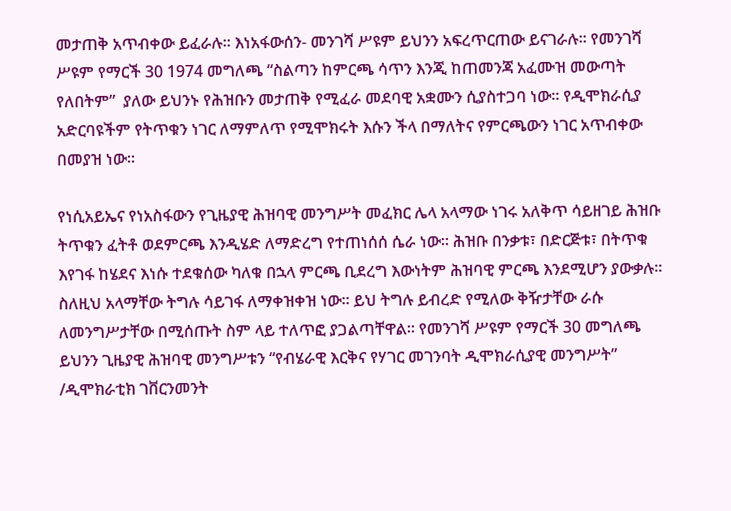መታጠቅ አጥብቀው ይፈራሉ። እነአፋውሰን- መንገሻ ሥዩም ይህንን አፍረጥርጠው ይናገራሉ። የመንገሻ ሥዩም የማርች 30 1974 መግለጫ “ስልጣን ከምርጫ ሳጥን እንጂ ከጠመንጃ አፈሙዝ መውጣት የለበትም”  ያለው ይህንኑ የሕዝቡን መታጠቅ የሚፈራ መደባዊ አቋሙን ሲያስተጋባ ነው። የዲሞክራሲያ አድርባዩችም የትጥቁን ነገር ለማምለጥ የሚሞክሩት እሱን ችላ በማለትና የምርጫውን ነገር አጥብቀው በመያዝ ነው።

የነሲአይኤና የነአስፋውን የጊዜያዊ ሕዝባዊ መንግሥት መፈክር ሌላ አላማው ነገሩ አለቅጥ ሳይዘገይ ሕዝቡ ትጥቁን ፈትቶ ወደምርጫ እንዲሄድ ለማድረግ የተጠነሰሰ ሴራ ነው። ሕዝቡ በንቃቱ፣ በድርጅቱ፣ በትጥቁ እየገፋ ከሄደና እነሱ ተደቁሰው ካለቁ በኋላ ምርጫ ቢደረግ እውነትም ሕዝባዊ ምርጫ እንደሚሆን ያውቃሉ። ስለዚህ አላማቸው ትግሉ ሳይገፋ ለማቀዝቀዝ ነው። ይህ ትግሉ ይብረድ የሚለው ቅዥታቸው ራሱ ለመንግሥታቸው በሚሰጡት ስም ላይ ተለጥፎ ያጋልጣቸዋል። የመንገሻ ሥዩም የማርች 30 መግለጫ ይህንን ጊዜያዊ ሕዝባዊ መንግሥቱን “የብሄራዊ እርቅና የሃገር መገንባት ዲሞክራሲያዊ መንግሥት” /ዲሞክራቲክ ገቨርንመንት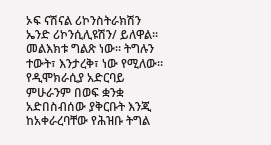ኦፍ ናሽናል ሪኮንስትራክሽን ኤንድ ሪኮንሲሊዩሽን/ ይለዋል። መልእክቱ ግልጽ ነው። ትግሉን ተውት፣ እንታረቅ፣ ነው የሚለው። የዲሞክራሲያ አድርባይ ምሁራንም በወፍ ቋንቋ አድበስብሰው ያቅርቡት እንጂ ከአቀራረባቸው የሕዝቡ ትግል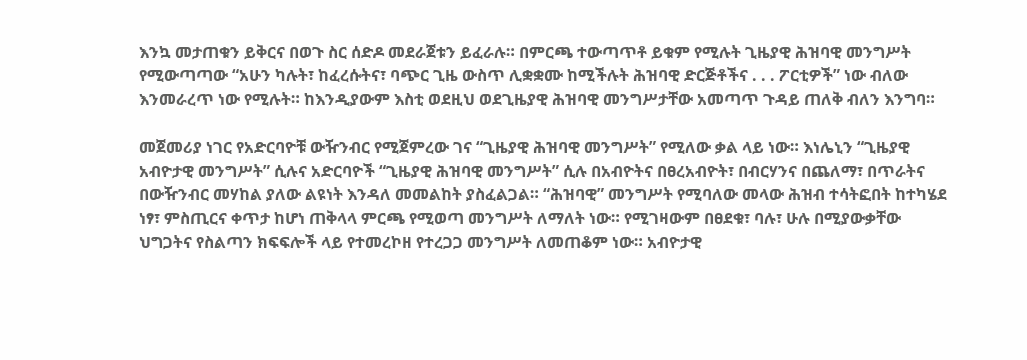እንኳ መታጠቁን ይቅርና በወጉ ስር ሰድዶ መደራጀቱን ይፈራሉ። በምርጫ ተውጣጥቶ ይቁም የሚሉት ጊዜያዊ ሕዝባዊ መንግሥት የሚውጣጣው “አሁን ካሉት፣ ከፈረሱትና፣ ባጭር ጊዜ ውስጥ ሊቋቋሙ ከሚችሉት ሕዝባዊ ድርጅቶችና . . . ፖርቲዎች” ነው ብለው እንመራረጥ ነው የሚሉት። ከእንዲያውም እስቲ ወደዚህ ወደጊዜያዊ ሕዝባዊ መንግሥታቸው አመጣጥ ጉዳይ ጠለቅ ብለን እንግባ።

መጀመሪያ ነገር የአድርባዮቹ ውዥንብር የሚጀምረው ገና “ጊዜያዊ ሕዝባዊ መንግሥት” የሚለው ቃል ላይ ነው። እነሌኒን “ጊዜያዊ አብዮታዊ መንግሥት” ሲሉና አድርባዮች “ጊዜያዊ ሕዝባዊ መንግሥት” ሲሉ በአብዮትና በፀረአብዮት፣ በብርሃንና በጨለማ፣ በጥራትና በውዥንብር መሃከል ያለው ልዩነት እንዳለ መመልከት ያስፈልጋል። “ሕዝባዊ” መንግሥት የሚባለው መላው ሕዝብ ተሳትፎበት ከተካሄደ ነፃ፣ ምስጢርና ቀጥታ ከሆነ ጠቅላላ ምርጫ የሚወጣ መንግሥት ለማለት ነው። የሚገዛውም በፀደቁ፣ ባሉ፣ ሁሉ በሚያውቃቸው ህግጋትና የስልጣን ክፍፍሎች ላይ የተመረኮዘ የተረጋጋ መንግሥት ለመጠቆም ነው። አብዮታዊ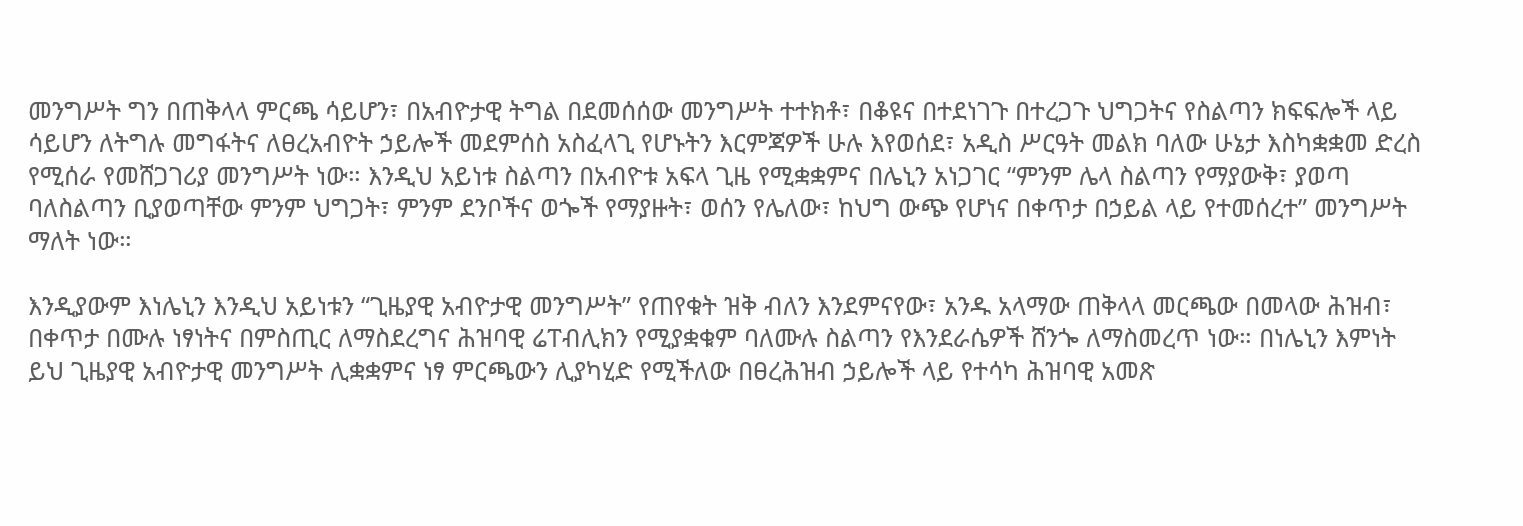መንግሥት ግን በጠቅላላ ምርጫ ሳይሆን፣ በአብዮታዊ ትግል በደመሰሰው መንግሥት ተተክቶ፣ በቆዩና በተደነገጉ በተረጋጉ ህግጋትና የስልጣን ክፍፍሎች ላይ ሳይሆን ለትግሉ መግፋትና ለፀረአብዮት ኃይሎች መደምሰስ አስፈላጊ የሆኑትን እርምጃዎች ሁሉ እየወሰደ፣ አዲስ ሥርዓት መልክ ባለው ሁኔታ እስካቋቋመ ድረስ የሚሰራ የመሸጋገሪያ መንግሥት ነው። እንዲህ አይነቱ ስልጣን በአብዮቱ አፍላ ጊዜ የሚቋቋምና በሌኒን አነጋገር “ምንም ሌላ ስልጣን የማያውቅ፣ ያወጣ ባለስልጣን ቢያወጣቸው ምንም ህግጋት፣ ምንም ደንቦችና ወጐች የማያዙት፣ ወሰን የሌለው፣ ከህግ ውጭ የሆነና በቀጥታ በኃይል ላይ የተመሰረተ” መንግሥት ማለት ነው።

እንዲያውም እነሌኒን እንዲህ አይነቱን “ጊዜያዊ አብዮታዊ መንግሥት” የጠየቁት ዝቅ ብለን እንደምናየው፣ አንዱ አላማው ጠቅላላ መርጫው በመላው ሕዝብ፣ በቀጥታ በሙሉ ነፃነትና በምስጢር ለማስደረግና ሕዝባዊ ሬፐብሊክን የሚያቋቁም ባለሙሉ ስልጣን የእንደራሴዎች ሸንጐ ለማስመረጥ ነው። በነሌኒን እምነት ይህ ጊዜያዊ አብዮታዊ መንግሥት ሊቋቋምና ነፃ ምርጫውን ሊያካሂድ የሚችለው በፀረሕዝብ ኃይሎች ላይ የተሳካ ሕዝባዊ አመጽ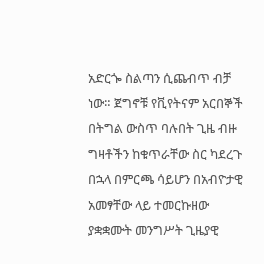አድርጐ ስልጣን ሲጨብጥ ብቻ ነው። ጀግኖቹ የቪየትናም አርበኞች በትግል ውስጥ ባሉበት ጊዜ ብዙ ግዛቶችን ከቁጥራቸው ስር ካደረጉ በኋላ በምርጫ ሳይሆን በአብዮታዊ አመፃቸው ላይ ተመርኩዘው ያቋቋሙት መንግሥት ጊዜያዊ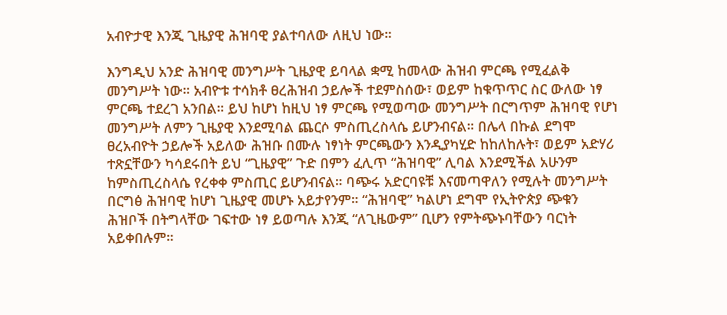አብዮታዊ እንጂ ጊዜያዊ ሕዝባዊ ያልተባለው ለዚህ ነው።

እንግዲህ አንድ ሕዝባዊ መንግሥት ጊዜያዊ ይባላል ቋሚ ከመላው ሕዝብ ምርጫ የሚፈልቅ መንግሥት ነው። አብዮቱ ተሳክቶ ፀረሕዝብ ኃይሎች ተደምስሰው፣ ወይም ከቁጥጥር ስር ውለው ነፃ ምርጫ ተደረገ አንበል። ይህ ከሆነ ከዚህ ነፃ ምርጫ የሚወጣው መንግሥት በርግጥም ሕዝባዊ የሆነ መንግሥት ለምን ጊዜያዊ እንደሚባል ጨርሶ ምስጢረስላሴ ይሆንብናል። በሌላ በኩል ደግሞ ፀረአብዮት ኃይሎች አይለው ሕዝቡ በሙሉ ነፃነት ምርጫውን እንዲያካሂድ ከከለከሉት፣ ወይም አድሃሪ ተጽኗቸውን ካሳደሩበት ይህ “ጊዜያዊ” ጉድ በምን ፈሊጥ “ሕዝባዊ” ሊባል እንደሚችል አሁንም ከምስጢረስላሴ የረቀቀ ምስጢር ይሆንብናል። ባጭሩ አድርባዩቹ እናመጣዋለን የሚሉት መንግሥት በርግፅ ሕዝባዊ ከሆነ ጊዜያዊ መሆኑ አይታየንም። “ሕዝባዊ” ካልሆነ ደግሞ የኢትዮጵያ ጭቁን ሕዝቦች በትግላቸው ገፍተው ነፃ ይወጣሉ እንጂ “ለጊዜውም” ቢሆን የምትጭኑባቸውን ባርነት አይቀበሉም።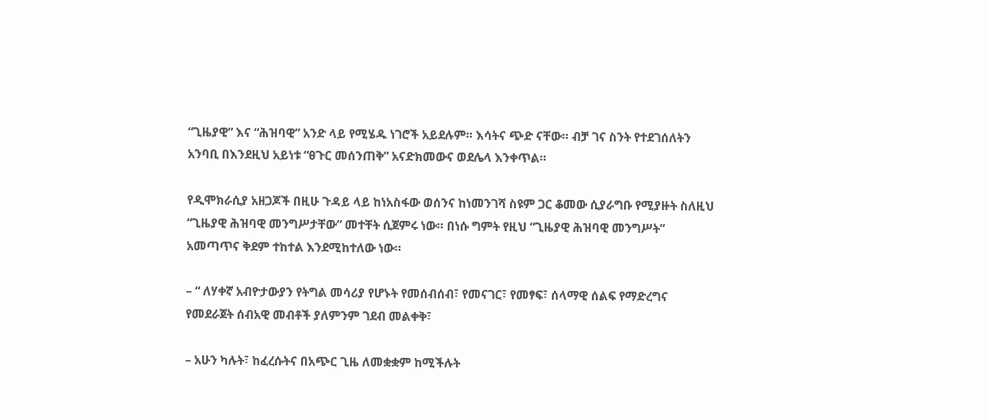“ጊዜያዊ” እና “ሕዝባዊ” አንድ ላይ የሚሄዱ ነገሮች አይደሉም። እሳትና ጭድ ናቸው። ብቻ ገና ስንት የተደገሰለትን አንባቢ በእንደዚህ አይነቱ “ፀጉር መሰንጠቅ” አናድክመውና ወደሌላ እንቀጥል።

የዲሞክራሲያ አዘጋጆች በዚሁ ጉዳይ ላይ ከነአስፋው ወሰንና ከነመንገሻ ስዩም ጋር ቆመው ሲያራግቡ የሚያዙት ስለዚህ “ጊዜያዊ ሕዝባዊ መንግሥታቸው” መተቸት ሲጀምሩ ነው። በነሱ ግምት የዚህ “ጊዜያዊ ሕዝባዊ መንግሥት” አመጣጥና ቅደም ተከተል እንደሚከተለው ነው።

– “ ለሃቀኛ አብዮታውያን የትግል መሳሪያ የሆኑት የመሰብሰብ፣ የመናገር፣ የመፃፍ፣ ሰላማዊ ሰልፍ የማድረግና የመደራጀት ሰብአዊ መብቶች ያለምንም ገደብ መልቀቅ፣

– አሁን ካሉት፣ ከፈረሱትና በአጭር ጊዜ ለመቋቋም ከሚችሉት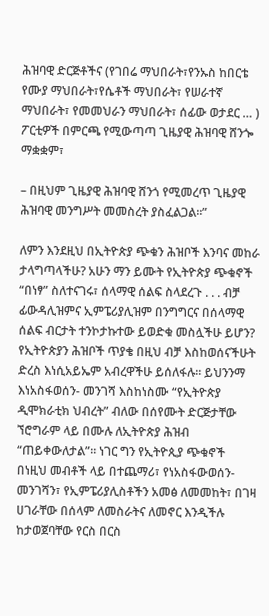ሕዝባዊ ድርጅቶችና (የገበሬ ማህበራት፣የንኡስ ከበርቴ የሙያ ማህበራት፣የሴቶች ማህበራት፣ የሠራተኛ ማህበራት፣ የመመህራን ማህበራት፣ ሰፊው ወታደር … ) ፖርቲዎች በምርጫ የሚውጣጣ ጊዜያዊ ሕዝባዊ ሸንጐ ማቋቋም፣

– በዚህም ጊዜያዊ ሕዝባዊ ሸንጎ የሚመረጥ ጊዜያዊ ሕዝባዊ መንግሥት መመስረት ያስፈልጋል።”

ለምን እንደዚህ በኢትዮጵያ ጭቁን ሕዝቦች እንባና መከራ ታላግጣላችሁ? አሁን ማን ይሙት የኢትዮጵያ ጭቁኖች “በነፃ” ስለተናገሩ፣ ሰላማዊ ሰልፍ ስላደረጉ . . . ብቻ ፊውዳሊዝምና ኢምፔሪያሊዝም በንግግርና በሰላማዊ ሰልፍ ብርታት ተንኮታኩተው ይወድቁ መስሏችሁ ይሆን? የኢትዮጵያን ሕዝቦች ጥያቄ በዚህ ብቻ እስከወሰናችሁት ድረስ እነሲአይኤም አብረዋችሁ ይሰለፋሉ። ይህንንማ እነአስፋወሰን- መንገሻ እስከነስሙ “የኢትዮጵያ ዲሞክራቲክ ህብረት” ብለው በሰየሙት ድርጅታቸው ኘሮግራም ላይ በሙሉ ለኢትዮጵያ ሕዝብ “ጠይቀውለታል”። ነገር ግን የኢትዮጲያ ጭቁኖች በነዚህ መብቶች ላይ በተጨማሪ፣ የነአስፋውወሰን- መንገሻን፣ የኢምፔሪያሊስቶችን አመፅ ለመመከት፣ በገዛ ሀገራቸው በሰላም ለመስራትና ለመኖር እንዲችሉ ከታወጀባቸው የርስ በርስ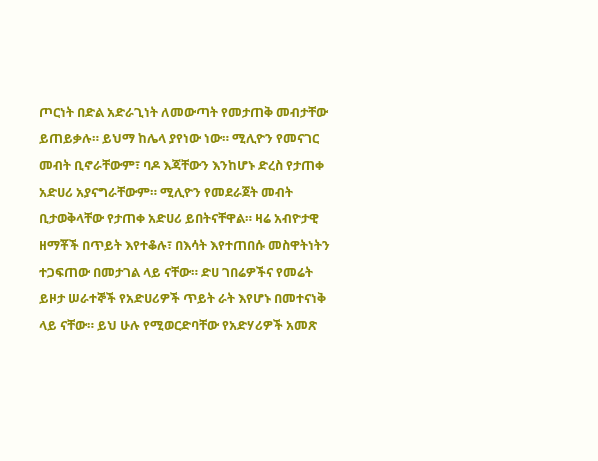ጦርነት በድል አድራጊነት ለመውጣት የመታጠቅ መብታቸው ይጠይቃሉ። ይህማ ከሌላ ያየነው ነው። ሚሊዮን የመናገር መብት ቢኖራቸውም፣ ባዶ እጃቸውን እንከሆኑ ድረስ የታጠቀ አድሀሪ አያናግራቸውም። ሚሊዮን የመደራጀት መብት ቢታወቅላቸው የታጠቀ አድሀሪ ይበትናቸዋል። ዛሬ አብዮታዊ ዘማቾች በጥይት እየተቆሉ፣ በእሳት እየተጠበሱ መስዋትነትን ተጋፍጠው በመታገል ላይ ናቸው። ድሀ ገበሬዎችና የመሬት ይዞታ ሠራተኞች የአድሀሪዎች ጥይት ራት እየሆኑ በመተናነቅ ላይ ናቸው። ይህ ሁሉ የሚወርድባቸው የአድሃሪዎች አመጽ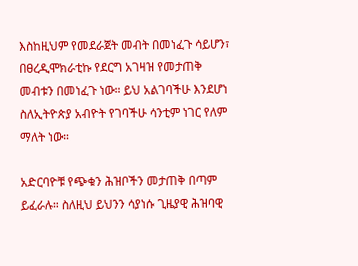እስከዚህም የመደራጀት መብት በመነፈጉ ሳይሆን፣ በፀረዲሞክራቲኩ የደርግ አገዛዝ የመታጠቅ መብቱን በመነፈጉ ነው። ይህ አልገባችሁ እንደሆነ ስለኢትዮጵያ አብዮት የገባችሁ ሳንቲም ነገር የለም ማለት ነው።

አድርባዮቹ የጭቁን ሕዝቦችን መታጠቅ በጣም ይፈራሉ። ስለዚህ ይህንን ሳያነሱ ጊዜያዊ ሕዝባዊ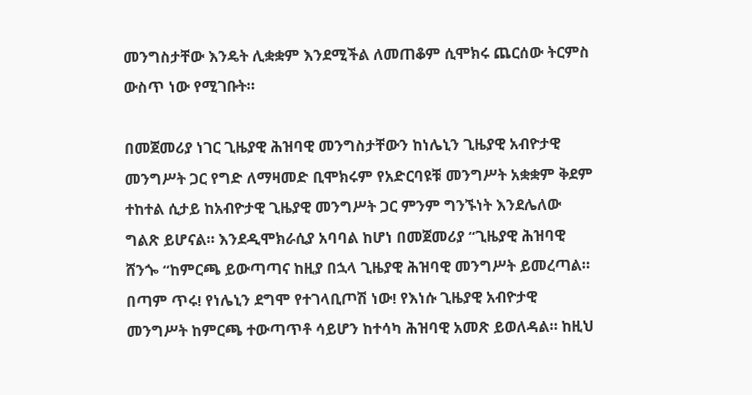መንግስታቸው እንዴት ሊቋቋም እንደሚችል ለመጠቆም ሲሞክሩ ጨርሰው ትርምስ ውስጥ ነው የሚገቡት።

በመጀመሪያ ነገር ጊዜያዊ ሕዝባዊ መንግስታቸውን ከነሌኒን ጊዜያዊ አብዮታዊ መንግሥት ጋር የግድ ለማዛመድ ቢሞክሩም የአድርባዩቹ መንግሥት አቋቋም ቅደም ተከተል ሲታይ ከአብዮታዊ ጊዜያዊ መንግሥት ጋር ምንም ግንኙነት እንደሌለው ግልጽ ይሆናል። እንደዲሞክራሲያ አባባል ከሆነ በመጀመሪያ “ጊዜያዊ ሕዝባዊ ሸንጐ “ከምርጫ ይውጣጣና ከዚያ በኋላ ጊዜያዊ ሕዝባዊ መንግሥት ይመረጣል። በጣም ጥሩ! የነሌኒን ደግሞ የተገላቢጦሽ ነው! የእነሱ ጊዜያዊ አብዮታዊ መንግሥት ከምርጫ ተውጣጥቶ ሳይሆን ከተሳካ ሕዝባዊ አመጽ ይወለዳል። ከዚህ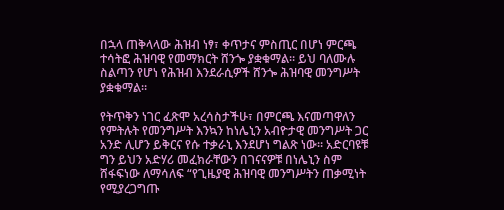በኋላ ጠቅላላው ሕዝብ ነፃ፣ ቀጥታና ምስጢር በሆነ ምርጫ ተሳትፎ ሕዝባዊ የመማክርት ሸንጐ ያቋቁማል። ይህ ባለሙሉ ስልጣን የሆነ የሕዝብ እንደራሲዎች ሸንጐ ሕዝባዊ መንግሥት ያቋቁማል።

የትጥቅን ነገር ፈጽሞ አረሳስታችሁ፣ በምርጫ እናመጣዋለን የምትሉት የመንግሥት እንኳን ከነሌኒን አብዮታዊ መንግሥት ጋር አንድ ሊሆን ይቅርና የሱ ተቃራኒ እንደሆነ ግልጽ ነው። አድርባዩቹ ግን ይህን አድሃሪ መፈክራቸውን በገናናዎቹ በነሌኒን ስም ሸፋፍነው ለማሳለፍ “የጊዜያዊ ሕዝባዊ መንግሥትን ጠቃሚነት የሚያረጋግጡ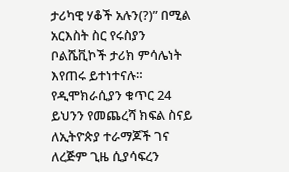ታሪካዊ ሃቆች አሉን(?)” በሚል አርእስት ስር የሩስያን ቦልሼቪኮች ታሪክ ምሳሌነት እየጠሩ ይተነተናሉ። የዲሞክራሲያን ቁጥር 24 ይህንን የመጨረሻ ክፍል ስናይ ለኢትዮጵያ ተራማጆች ገና ለረጅም ጊዜ ሲያሳፍረን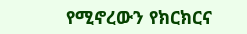የሚኖረውን የክርክርና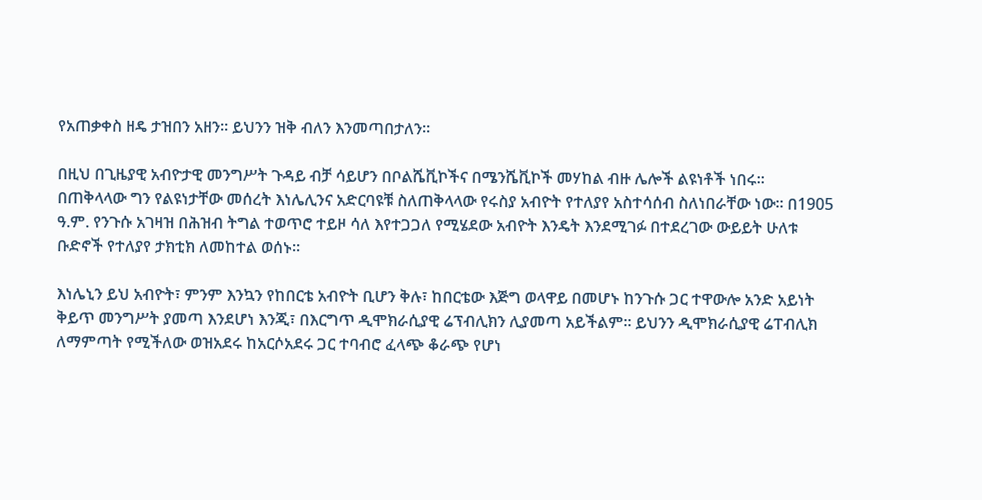የአጠቃቀስ ዘዴ ታዝበን አዘን። ይህንን ዝቅ ብለን እንመጣበታለን።

በዚህ በጊዜያዊ አብዮታዊ መንግሥት ጉዳይ ብቻ ሳይሆን በቦልሼቪኮችና በሜንሼቪኮች መሃከል ብዙ ሌሎች ልዩነቶች ነበሩ። በጠቅላላው ግን የልዩነታቸው መሰረት እነሌሊንና አድርባዩቹ ስለጠቅላላው የሩስያ አብዮት የተለያየ አስተሳሰብ ስለነበራቸው ነው። በ1905 ዓ.ም. የንጉሱ አገዛዝ በሕዝብ ትግል ተወጥሮ ተይዞ ሳለ እየተጋጋለ የሚሄደው አብዮት እንዴት እንደሚገፉ በተደረገው ውይይት ሁለቱ ቡድኖች የተለያየ ታክቲክ ለመከተል ወሰኑ።

እነሌኒን ይህ አብዮት፣ ምንም እንኳን የከበርቴ አብዮት ቢሆን ቅሉ፣ ከበርቴው እጅግ ወላዋይ በመሆኑ ከንጉሱ ጋር ተዋውሎ አንድ አይነት ቅይጥ መንግሥት ያመጣ እንደሆነ እንጂ፣ በእርግጥ ዲሞክራሲያዊ ሬፕብሊክን ሊያመጣ አይችልም። ይህንን ዲሞክራሲያዊ ሬፐብሊክ ለማምጣት የሚችለው ወዝአደሩ ከአርሶአደሩ ጋር ተባብሮ ፈላጭ ቆራጭ የሆነ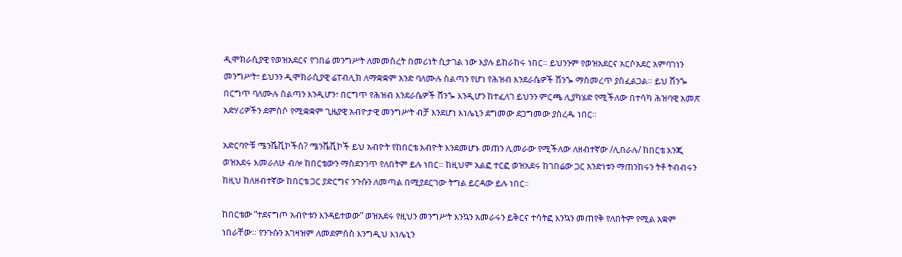ዲሞክራሲያዊ የወዝአደርና የገበሬ መንግሥት ለመመስረት በመሪነት ሲታገል ነው እያሉ ይከራከሩ ነበር። ይህንንም የወዝአደርና አርሶአደር አምባገነን መንግሥት፣ ይህንን ዲሞክራሲያዊ ሬፐብሊክ ለማቋቋም አንድ ባለሙሉ ስልጣን የሆነ የሕዝብ እንደራሴዎች ሸንጐ ማስመረጥ ያስፈልጋል። ይህ ሸንጐ በርግጥ ባለሙሉ ስልጣን እንዲሆን፣ በርግጥ የሕዝብ እንደራሴዎች ሸንጐ እንዲሆን ከተፈለገ ይህንን ምርጫ ሊያካሄድ የሚችለው በተሳካ ሕዝባዊ አመጽ አድሃሪዎችን ደምስሶ የሚቋቋም ጊዜያዊ አብዮታዊ መንግሥት ብቻ እንደሆነ እነሌኒን ደግመው ደጋግመው ያስረዱ ነበር።

አድርባዮቹ ሜንሼቪኮችስ? ሜንሼቪኮች ይህ አብዮት የከበርቴ አብዮት እንደመሆኑ መጠን ሊመራው የሚችለው ለዘብተኛው /ሊበራሉ/ ከበርቴ እንጂ ወዝአደሩ እመራለሁ ብሎ ከበርቴውን ማስደንገጥ የለበትም ይሉ ነበር። ከዚህም አልፎ ተርፎ ወዝአደሩ ከገበሬው ጋር አንድነቱን ማጠንከሩን ትቶ ትብብሩን ከዚህ ከለዘብተኛው ከበርቴ ጋር ያድርግና ንጉሱን ለመጣል በሚያደርገው ትግል ይርዳው ይሉ ነበር።

ከበርቴው “ተደናግጦ አብዮቱን እንዳይተወው” ወዝአደሩ የዚህን መንግሥት እንኳን አመራሩን ይቅርና ተሳትፎ እንኳን መጠየቅ የለበትም የሚል አቋም ነበራቸው። የንጉሱን አገዛዝም ለመደምሰስ እንግዲህ እነሌኒን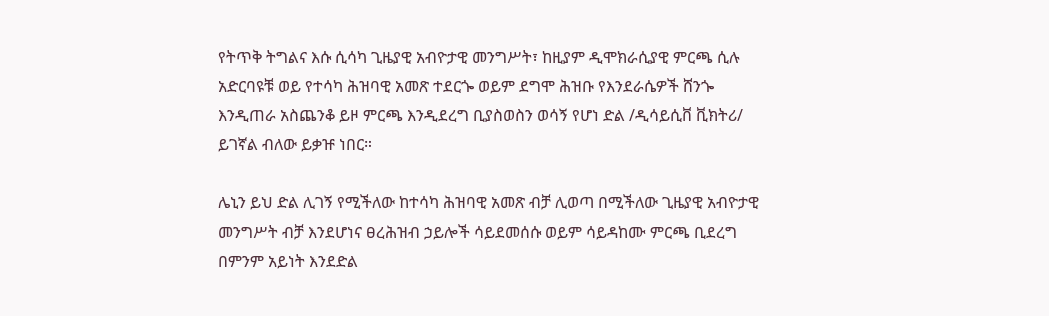የትጥቅ ትግልና እሱ ሲሳካ ጊዜያዊ አብዮታዊ መንግሥት፣ ከዚያም ዲሞክራሲያዊ ምርጫ ሲሉ አድርባዩቹ ወይ የተሳካ ሕዝባዊ አመጽ ተደርጐ ወይም ደግሞ ሕዝቡ የእንደራሴዎች ሸንጐ እንዲጠራ አስጨንቆ ይዞ ምርጫ እንዲደረግ ቢያስወስን ወሳኝ የሆነ ድል /ዲሳይሲቨ ቪክትሪ/ ይገኛል ብለው ይቃዡ ነበር።

ሌኒን ይህ ድል ሊገኝ የሚችለው ከተሳካ ሕዝባዊ አመጽ ብቻ ሊወጣ በሚችለው ጊዜያዊ አብዮታዊ መንግሥት ብቻ እንደሆነና ፀረሕዝብ ኃይሎች ሳይደመሰሱ ወይም ሳይዳከሙ ምርጫ ቢደረግ በምንም አይነት እንደድል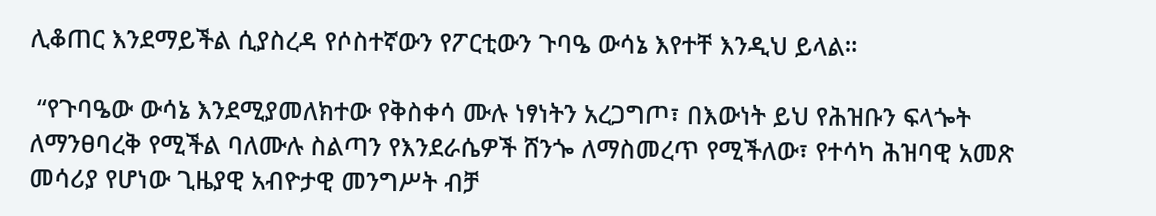ሊቆጠር እንደማይችል ሲያስረዳ የሶስተኛውን የፖርቲውን ጉባዔ ውሳኔ እየተቸ እንዲህ ይላል።

 “የጉባዔው ውሳኔ እንደሚያመለክተው የቅስቀሳ ሙሉ ነፃነትን አረጋግጦ፣ በእውነት ይህ የሕዝቡን ፍላጐት ለማንፀባረቅ የሚችል ባለሙሉ ስልጣን የእንደራሴዎች ሸንጐ ለማስመረጥ የሚችለው፣ የተሳካ ሕዝባዊ አመጽ መሳሪያ የሆነው ጊዜያዊ አብዮታዊ መንግሥት ብቻ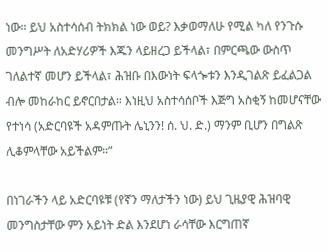ነው። ይህ አስተሳሰብ ትክክል ነው ወይ? እቃወማለሁ የሚል ካለ የንጉሱ መንግሥት ለአድሃሪዎች እጁን ላይዘረጋ ይችላል፣ በምርጫው ውስጥ ገለልተኛ መሆን ይችላል፣ ሕዝቡ በእውነት ፍላጐቱን እንዲገልጽ ይፈልጋል ብሎ መከራከር ይኖርበታል። እነዚህ አስተሳሰቦች እጅግ አስቂኝ ከመሆናቸው የተነሳ (አድርባዩች አዳምጡት ሌኒንን! ሰ. ህ. ድ.) ማንም ቢሆን በግልጽ ሊቆምላቸው አይችልም።”

በነገራችን ላይ አድርባዩቹ (የኛን ማለታችን ነው) ይህ ጊዜያዊ ሕዝባዊ መንግስታቸው ምን አይነት ድል እንደሆነ ራሳቸው እርግጠኛ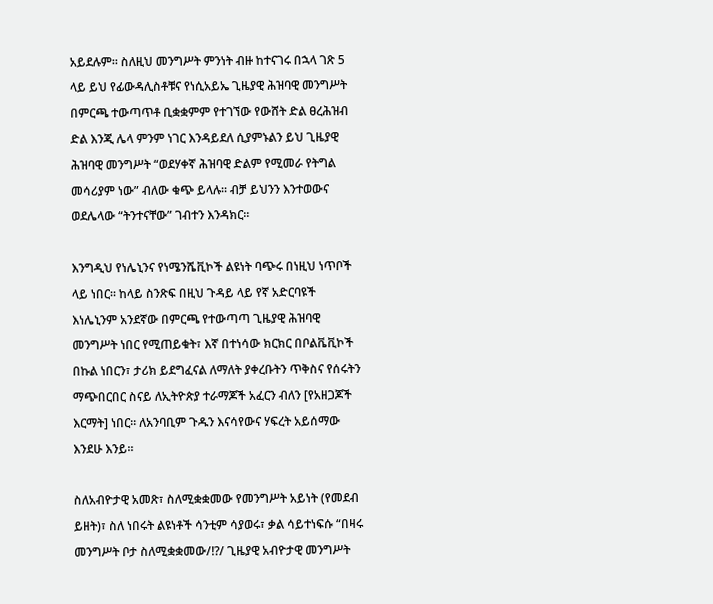አይደሉም። ስለዚህ መንግሥት ምንነት ብዙ ከተናገሩ በኋላ ገጽ 5 ላይ ይህ የፊውዳሊስቶቹና የነሲአይኤ ጊዜያዊ ሕዝባዊ መንግሥት በምርጫ ተውጣጥቶ ቢቋቋምም የተገኘው የውሸት ድል ፀረሕዝብ ድል እንጂ ሌላ ምንም ነገር እንዳይደለ ሲያምኑልን ይህ ጊዜያዊ ሕዝባዊ መንግሥት “ወደሃቀኛ ሕዝባዊ ድልም የሚመራ የትግል መሳሪያም ነው” ብለው ቁጭ ይላሉ። ብቻ ይህንን እንተወውና ወደሌላው “ትንተናቸው” ገብተን እንዳክር።

እንግዲህ የነሌኒንና የነሜንሼቪኮች ልዩነት ባጭሩ በነዚህ ነጥቦች ላይ ነበር። ከላይ ስንጽፍ በዚህ ጉዳይ ላይ የኛ አድርባዩች እነሌኒንም አንደኛው በምርጫ የተውጣጣ ጊዜያዊ ሕዝባዊ መንግሥት ነበር የሚጠይቁት፣ እኛ በተነሳው ክርክር በቦልቬቪኮች በኩል ነበርን፣ ታሪክ ይደግፈናል ለማለት ያቀረቡትን ጥቅስና የሰሩትን ማጭበርበር ስናይ ለኢትዮጵያ ተራማጆች አፈርን ብለን [የአዘጋጆች እርማት] ነበር። ለአንባቢም ጉዱን እናሳየውና ሃፍረት አይሰማው እንደሁ እንይ።

ስለአብዮታዊ አመጽ፣ ስለሚቋቋመው የመንግሥት አይነት (የመደብ ይዘት)፣ ስለ ነበሩት ልዩነቶች ሳንቲም ሳያወሩ፣ ቃል ሳይተነፍሱ “በዛሩ መንግሥት ቦታ ስለሚቋቋመው/!?/ ጊዜያዊ አብዮታዊ መንግሥት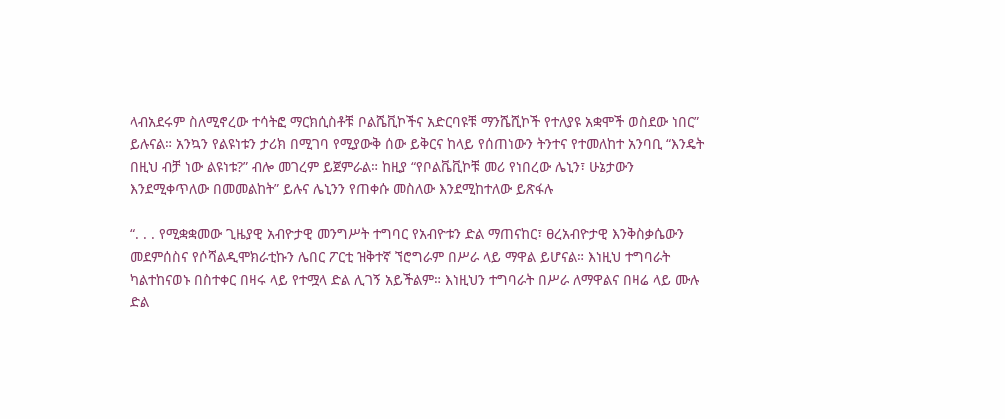ላብአደሩም ስለሚኖረው ተሳትፎ ማርክሲስቶቹ ቦልሼቪኮችና አድርባዩቹ ማንሼሺኮች የተለያዩ አቋሞች ወስደው ነበር” ይሉናል። አንኳን የልዩነቱን ታሪክ በሚገባ የሚያውቅ ሰው ይቅርና ከላይ የሰጠነውን ትንተና የተመለከተ አንባቢ “እንዴት በዚህ ብቻ ነው ልዩነቱ?” ብሎ መገረም ይጀምራል። ከዚያ “የቦልቬቪኮቹ መሪ የነበረው ሌኒን፣ ሁኔታውን እንደሚቀጥለው በመመልከት” ይሉና ሌኒንን የጠቀሱ መስለው እንደሚከተለው ይጽፋሉ

“. . . የሚቋቋመው ጊዜያዊ አብዮታዊ መንግሥት ተግባር የአብዮቱን ድል ማጠናከር፣ ፀረአብዮታዊ እንቅስቃሴውን መደምሰስና የሶሻልዲሞክራቲኩን ሌበር ፖርቲ ዝቅተኛ ኘሮግራም በሥራ ላይ ማዋል ይሆናል። እነዚህ ተግባራት ካልተከናወኑ በስተቀር በዛሩ ላይ የተሟላ ድል ሊገኝ አይችልም። እነዚህን ተግባራት በሥራ ለማዋልና በዛሬ ላይ ሙሉ ድል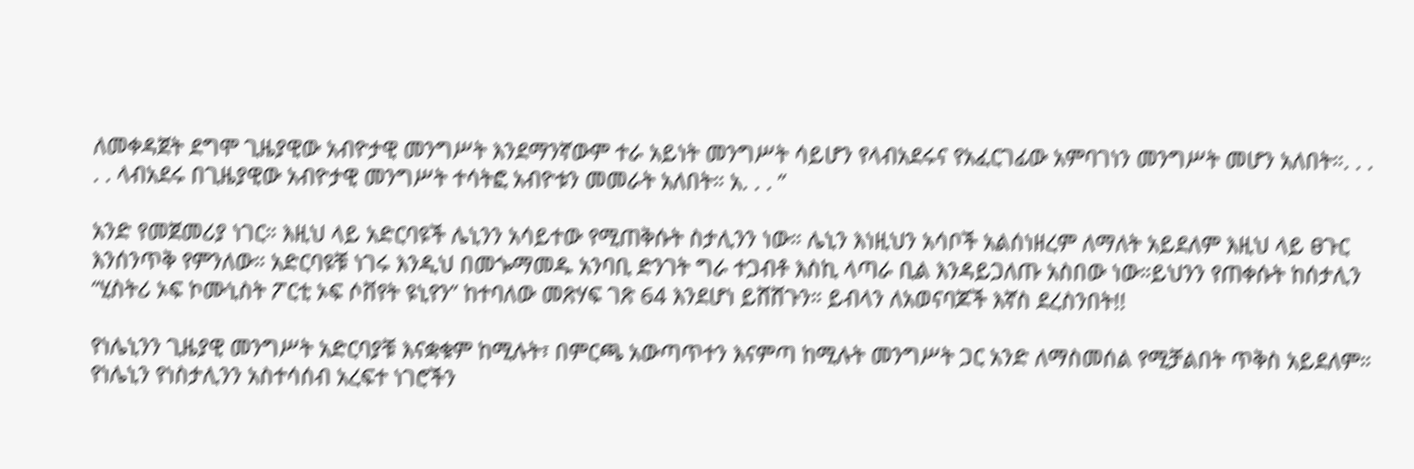ለመቀዳጀት ደግሞ ጊዜያዊው አብዮታዊ መንግሥት እንደማንኛውም ተራ አይነት መንግሥት ሳይሆን የላብአደሩና የአፈርገፊው አምባገነን መንግሥት መሆን አለበት።. . . . . ላብአደሩ በጊዜያዊው አብዮታዊ መንግሥት ተሳትፎ አብዮቱን መመራት አለበት። አ. . . ”

አንድ የመጀመሪያ ነገር። እዚህ ላይ አድርባዩች ሌኒንን አሳይተው የሚጠቅሱት ስታሊንን ነው። ሌኒን እነዚህን አሳቦች አልሰነዘረም ለማለት አይደለም እዚህ ላይ ፀጉር እንሰንጥቅ የምንለው። አድርባዩቹ ነገሩ እንዲህ በመጐማመዱ አንባቢ ድንገት ግራ ተጋብቶ እስኪ ላጣራ ቢል እንዳይጋለጡ አስበው ነው።ይህንን የጠቀሱት ከሰታሊን “ሂስትሪ ኦፍ ኮሙኒስት ፖርቲ ኦፍ ሶቨየት ዩኒየን” ከተባለው መጽሃፍ ገጽ 64 እንደሆነ ይሸሸጉን። ይብላን ለአወናባጆች እኛስ ደረስንበት!!

የነሌኒንን ጊዜያዊ መንግሥት አድርባያቹ እናቋቁም ከሚሉት፣ በምርጫ አውጣጥተን እናምጣ ከሚሉት መንግሥት ጋር አንድ ለማስመሰል የሚቻልበት ጥቅስ አይደለም። የነሌኒን የነስታሊንን አስተሳሰብ አረፍተ ነገሮችን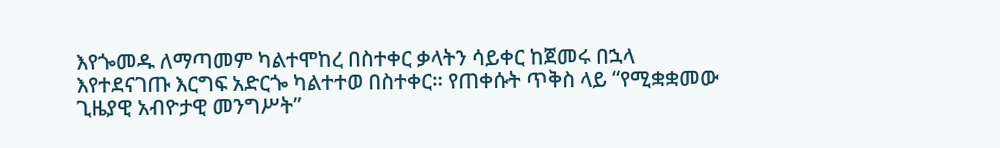እየጐመዱ ለማጣመም ካልተሞከረ በስተቀር ቃላትን ሳይቀር ከጀመሩ በኋላ እየተደናገጡ እርግፍ አድርጐ ካልተተወ በስተቀር። የጠቀሱት ጥቅስ ላይ “የሚቋቋመው ጊዜያዊ አብዮታዊ መንግሥት”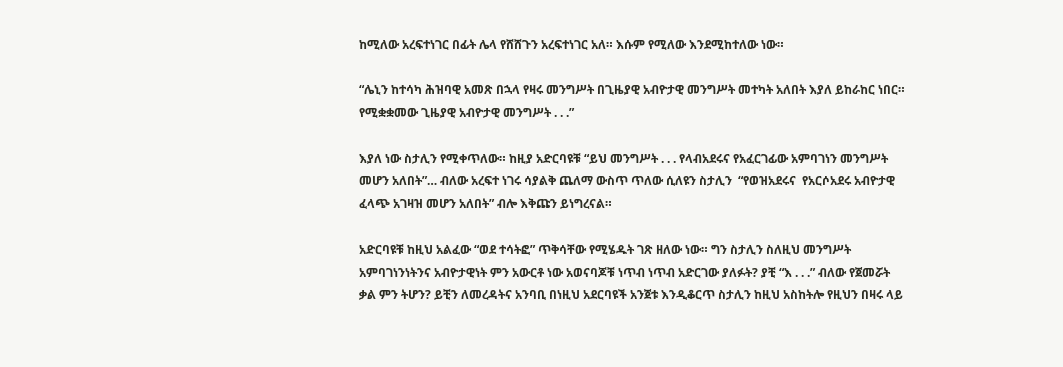ከሚለው አረፍተነገር በፊት ሌላ የሸሸጉን አረፍተነገር አለ። እሱም የሚለው እንደሚከተለው ነው።

“ሌኒን ከተሳካ ሕዝባዊ አመጽ በኋላ የዛሩ መንግሥት በጊዜያዊ አብዮታዊ መንግሥት መተካት አለበት እያለ ይከራከር ነበር። የሚቋቋመው ጊዜያዊ አብዮታዊ መንግሥት . . .”

እያለ ነው ስታሊን የሚቀጥለው። ከዚያ አድርባዩቹ “ይህ መንግሥት . . . የላብአደሩና የአፈርገፊው አምባገነን መንግሥት መሆን አለበት”… ብለው አረፍተ ነገሩ ሳያልቅ ጨለማ ውስጥ ጥለው ሲለዩን ስታሊን  “የወዝአደሩና  የአርሶአደሩ አብዮታዊ ፈላጭ አገዛዝ መሆን አለበት” ብሎ እቅጩን ይነግረናል።

አድርባዩቹ ከዚህ አልፈው “ወደ ተሳትፎ” ጥቅሳቸው የሚሄዱት ገጽ ዘለው ነው። ግን ስታሊን ስለዚህ መንግሥት አምባገነንነትንና አብዮታዊነት ምን አውርቶ ነው አወናባጆቹ ነጥብ ነጥብ አድርገው ያለፉት? ያቺ “እ . . .” ብለው የጀመሯት ቃል ምን ትሆን? ይቺን ለመረዳትና አንባቢ በነዚህ አደርባዩች አንጀቱ እንዲቆርጥ ስታሊን ከዚህ አስከትሎ የዚህን በዛሩ ላይ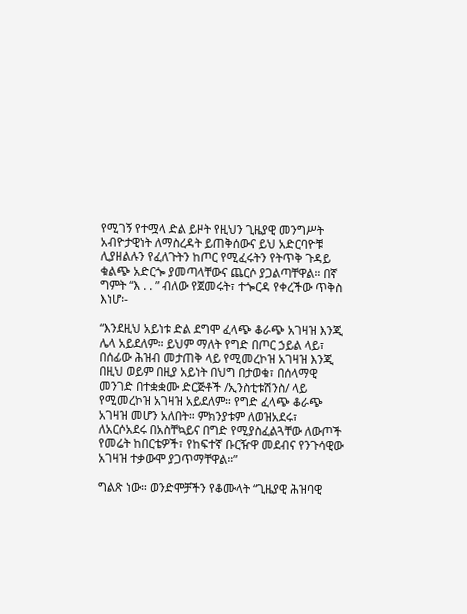የሚገኝ የተሟላ ድል ይዞት የዚህን ጊዜያዊ መንግሥት አብዮታዊነት ለማስረዳት ይጠቅሰውና ይህ አድርባዮቹ ሊያዘልሉን የፈለጉትን ከጦር የሚፈሩትን የትጥቅ ጉዳይ ቁልጭ አድርጐ ያመጣላቸውና ጨርሶ ያጋልጣቸዋል። በኛ ግምት “እ . . ” ብለው የጀመሩት፣ ተጐርዳ የቀረችው ጥቅስ እነሆ፡-

“እንደዚህ አይነቱ ድል ደግሞ ፈላጭ ቆራጭ አገዛዝ እንጂ ሌላ አይደለም። ይህም ማለት የግድ በጦር ኃይል ላይ፣ በሰፊው ሕዝብ መታጠቅ ላይ የሚመረኮዝ አገዛዝ እንጂ በዚህ ወይም በዚያ አይነት በህግ በታወቁ፣ በሰላማዊ መንገድ በተቋቋሙ ድርጅቶች /ኢንስቲቱሽንስ/ ላይ የሚመረኮዝ አገዛዝ አይደለም። የግድ ፈላጭ ቆራጭ አገዛዝ መሆን አለበት። ምክንያቱም ለወዝአደሩ፣ ለአርሶአደሩ በአስቸኳይና በግድ የሚያስፈልጓቸው ለውጦች የመሬት ከበርቴዎች፣ የከፍተኛ ቡርዥዋ መደብና የንጉሳዊው አገዛዝ ተቃውሞ ያጋጥማቸዋል።”

ግልጽ ነው። ወንድሞቻችን የቆሙላት “ጊዜያዊ ሕዝባዊ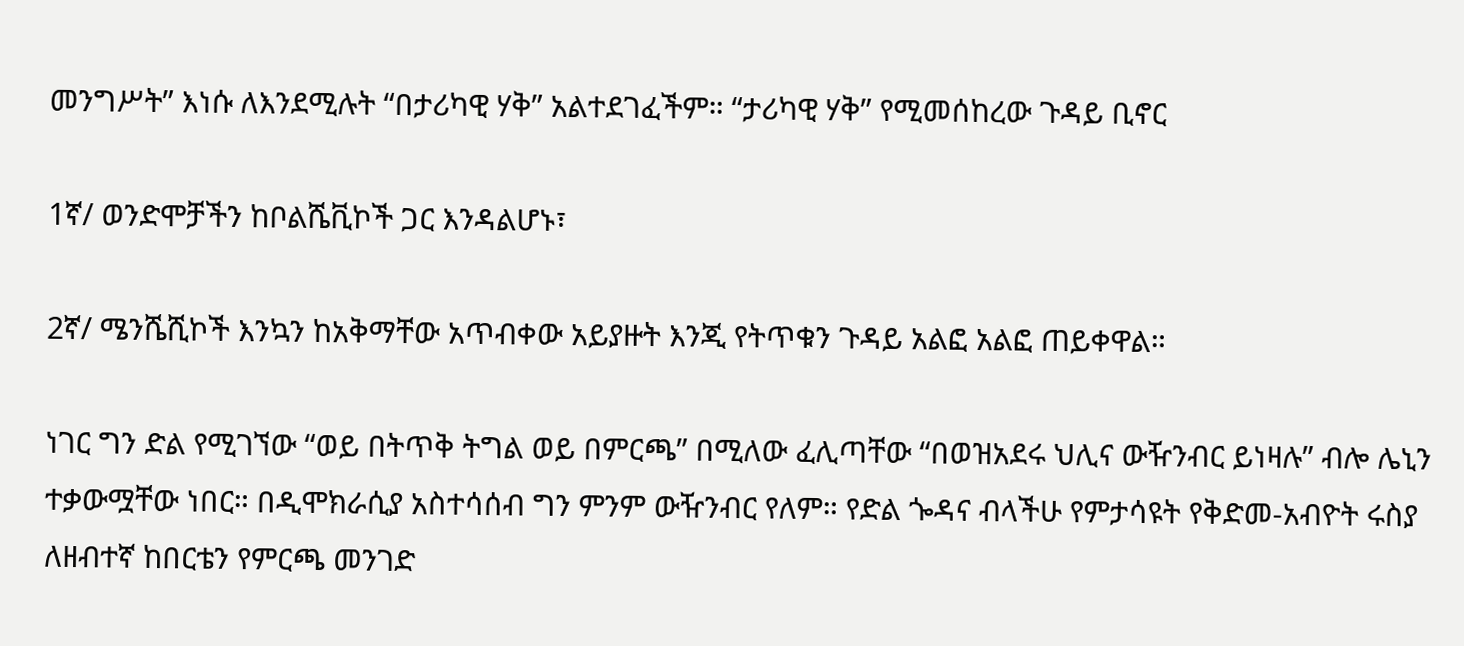መንግሥት” እነሱ ለእንደሚሉት “በታሪካዊ ሃቅ” አልተደገፈችም። “ታሪካዊ ሃቅ” የሚመሰከረው ጉዳይ ቢኖር

1ኛ/ ወንድሞቻችን ከቦልሼቪኮች ጋር እንዳልሆኑ፣

2ኛ/ ሜንሼሺኮች እንኳን ከአቅማቸው አጥብቀው አይያዙት እንጂ የትጥቁን ጉዳይ አልፎ አልፎ ጠይቀዋል።

ነገር ግን ድል የሚገኘው “ወይ በትጥቅ ትግል ወይ በምርጫ” በሚለው ፈሊጣቸው “በወዝአደሩ ህሊና ውዥንብር ይነዛሉ” ብሎ ሌኒን ተቃውሟቸው ነበር። በዲሞክራሲያ አስተሳሰብ ግን ምንም ውዥንብር የለም። የድል ጐዳና ብላችሁ የምታሳዩት የቅድመ-አብዮት ሩስያ ለዘብተኛ ከበርቴን የምርጫ መንገድ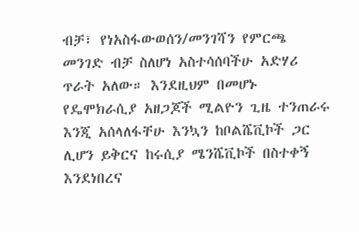ብቻ፣ የነአስፋውወሰን/መንገሻን የምርጫ መንገድ ብቻ ስለሆነ አስተሳሰባችሁ አድሃሪ ጥራት አለው። እንደዚህም በመሆኑ የዴሞክራሲያ አዘጋጆች ሚልዮን ጊዜ ተንጠራሩ እንጂ አሰላለፋቸሁ እንኳን ከቦልሼቪኮች ጋር ሊሆን ይቅርና ከሩሲያ ሜንሼቪኮች በስተቀኝ እንደነበረና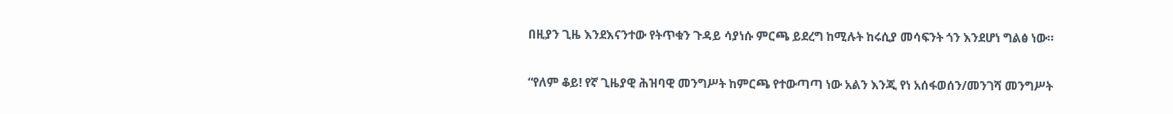በዚያን ጊዜ እንደእናንተው የትጥቁን ጉዳይ ሳያነሱ ምርጫ ይደረግ ከሚሉት ከሩሲያ መሳፍንት ጎን እንደሆነ ግልፅ ነው።

“የለም ቆይ! የኛ ጊዜያዊ ሕዝባዊ መንግሥት ከምርጫ የተውጣጣ ነው አልን እንጂ የነ አሰፋወሰን/መንገሻ መንግሥት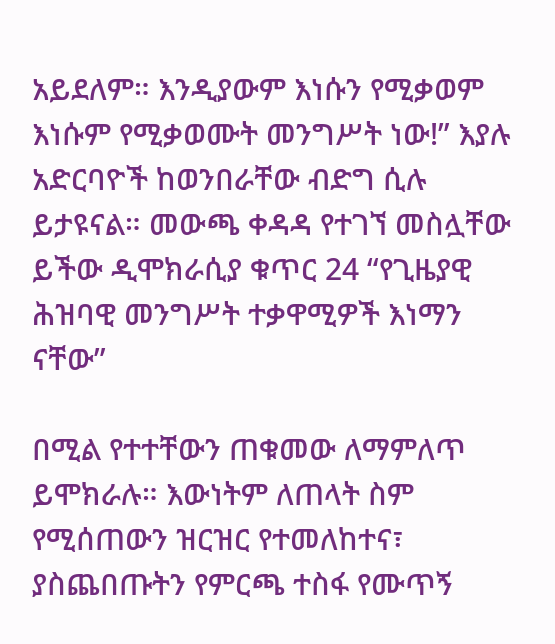አይደለም። እንዲያውም እነሱን የሚቃወም እነሱም የሚቃወሙት መንግሥት ነው!” እያሉ አድርባዮች ከወንበራቸው ብድግ ሲሉ ይታዩናል። መውጫ ቀዳዳ የተገኘ መስሏቸው ይችው ዲሞክራሲያ ቁጥር 24 “የጊዜያዊ ሕዝባዊ መንግሥት ተቃዋሚዎች እነማን ናቸው”

በሚል የተተቸውን ጠቁመው ለማምለጥ ይሞክራሉ። እውነትም ለጠላት ስም የሚሰጠውን ዝርዝር የተመለከተና፣ ያስጨበጡትን የምርጫ ተስፋ የሙጥኝ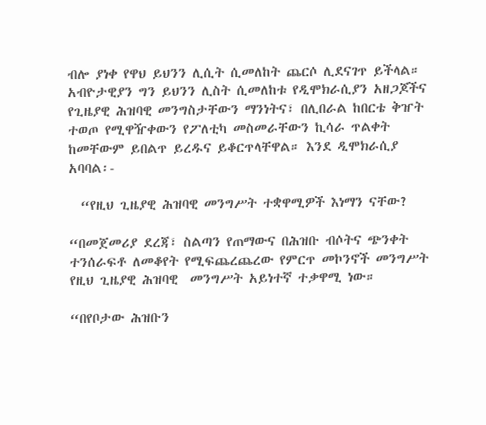ብሎ ያነቀ የዋህ ይህንን ሊሲት ሲመለከት ጨርሶ ሊደናገጥ ይችላል። አብዮታዊያን ግን ይህንን ሊስት ሲመለከቱ የዲሞክራሲያን አዘጋጆችና የጊዜያዊ ሕዝባዊ መንግስታቸውን ማንነትና፣ በሊበራል ከበርቴ ቅዠት ተወጦ የሚዋዥቀውን የፖለቲካ መስመራቸውን ኪሳራ ጥልቀት ከመቸውም ይበልጥ ይረዱና ይቆርጥላቸዋል። እንደ ዲሞክራሲያ አባባል፡-

  “የዚህ ጊዜያዊ ሕዝባዊ መንግሥት ተቋዋሚዎች እነማን ናቸው?

“በመጀመሪያ ደረጃ፣ ስልጣን የጠማውና በሕዝቡ ብሶትና ጭንቀት ተንሰራፍቶ ለመቆየት የሚፍጨረጨረው የምርጥ መኮንኖች መንግሥት የዚህ ጊዜያዊ ሕዝባዊ  መንግሥት አይነተኛ ተቃዋሚ ነው።

“በየቦታው ሕዝቡን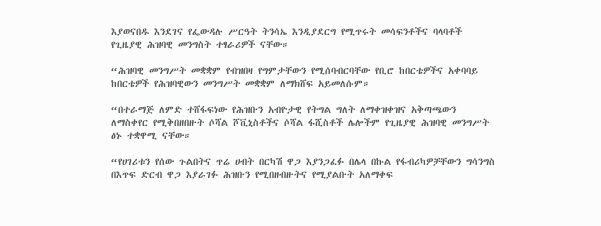እያወናበዱ እንደገና የፌውዳሉ ሥርዓት ትንሳኤ እንዲያደርግ የሚጥሩት መሳፍንቶችና ባላባቶች የጊዜያዊ ሕዝባዊ መንግስት ተፃራሪዎች ናቸው።

“ሕዝባዊ መንግሥት መቋቋም የብዝበዛ የግምታቸውን የሚሰባብርባቸው የቢሮ ከበርቴዎችና አቀባባይ ከበርቴዎች የሕዝባዊውን መንግሥት መቋቋም ለማክሸፍ አይመለሱም።

“በተራማጅ ለምድ ተሸፋፍነው የሕዝቡን አብዮታዊ የትግል ግለት ለማቀዝቀዝና አቅጣጫውን ለማስቀየር የሚቅበዘበዙት ሶሻል ሾቪኒስቶችና ሶሻል ፋሺስቶች ሌሎችም የጊዜያዊ ሕዝባዊ መንግሥት ፅኑ ተቋዋሚ ናቸው።

“የሀገሪቱን የሰው ጉልበትና ጥሬ ሀብት በርካሽ ዋጋ እያንጋፈፉ በሌላ በኩል የፋብሪካዎቻቸውን ግሳንግስ በእጥፍ ድርብ ዋጋ እያራገፉ ሕዝቡን የሚበዘብዙትና የሚያልቡት አለማቀፍ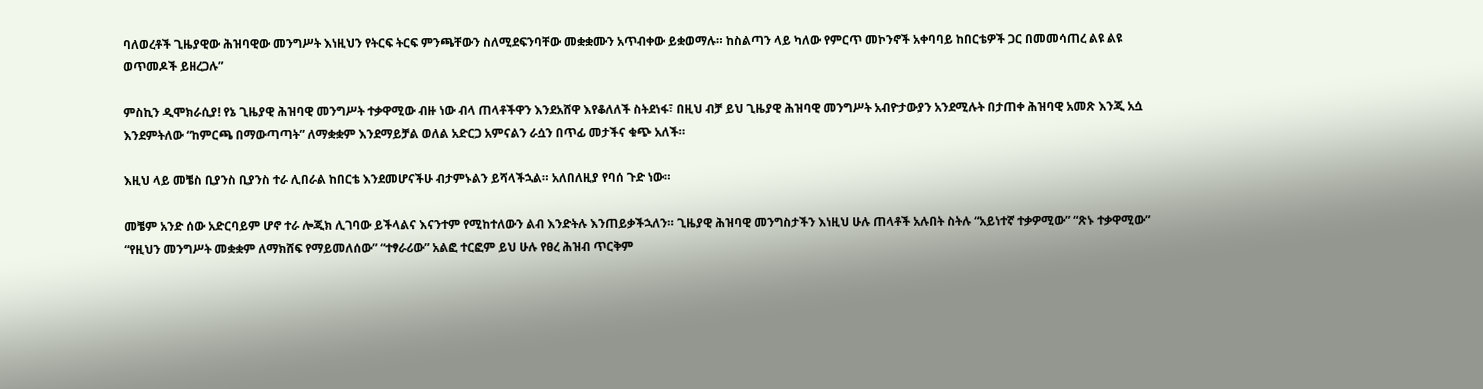ባለወረቶች ጊዜያዊው ሕዝባዊው መንግሥት እነዚህን የትርፍ ትርፍ ምንጫቸውን ስለሚደፍንባቸው መቋቋሙን አጥብቀው ይቋወማሉ። ከስልጣን ላይ ካለው የምርጥ መኮንኖች አቀባባይ ከበርቴዎች ጋር በመመሳጠረ ልዩ ልዩ ወጥመዶች ይዘረጋሉ”

ምስኪን ዲሞክራሲያ! የኔ ጊዜያዊ ሕዝባዊ መንግሥት ተቃዋሚው ብዙ ነው ብላ ጠላቶችዋን እንደአሸዋ እየቆለለች ስትደነፋ፣ በዚህ ብቻ ይህ ጊዜያዊ ሕዝባዊ መንግሥት አብዮታውያን አንደሚሉት በታጠቀ ሕዝባዊ አመጽ እንጂ አሷ እንደምትለው “ከምርጫ በማውጣጣት” ለማቋቋም እንደማይቻል ወለል አድርጋ አምናልን ራሷን በጥፊ መታችና ቁጭ አለች።

እዚህ ላይ መቼስ ቢያንስ ቢያንስ ተራ ሊበራል ከበርቴ እንደመሆናችሁ ብታምኑልን ይሻላችኋል። አለበለዚያ የባሰ ጉድ ነው።

መቼም አንድ ሰው አድርባይም ሆኖ ተራ ሎጂክ ሊገባው ይችላልና እናንተም የሚከተለውን ልብ እንድትሉ እንጠይቃችኋለን። ጊዜያዊ ሕዝባዊ መንግስታችን እነዚህ ሁሉ ጠላቶች አሉበት ስትሉ “አይነተኛ ተቃዎሚው” “ጽኑ ተቃዋሚው” “የዚህን መንግሥት መቋቋም ለማክሸፍ የማይመለሰው” “ተፃራሪው” አልፎ ተርፎም ይህ ሁሉ የፀረ ሕዝብ ጥርቅም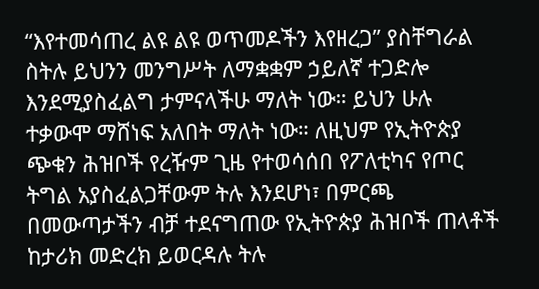“እየተመሳጠረ ልዩ ልዩ ወጥመዶችን እየዘረጋ” ያስቸግራል ስትሉ ይህንን መንግሥት ለማቋቋም ኃይለኛ ተጋድሎ እንደሚያስፈልግ ታምናላችሁ ማለት ነው። ይህን ሁሉ ተቃውሞ ማሸነፍ አለበት ማለት ነው። ለዚህም የኢትዮጵያ ጭቁን ሕዝቦች የረዥም ጊዜ የተወሳሰበ የፖለቲካና የጦር ትግል አያስፈልጋቸውም ትሉ እንደሆነ፣ በምርጫ በመውጣታችን ብቻ ተደናግጠው የኢትዮጵያ ሕዝቦች ጠላቶች ከታሪክ መድረክ ይወርዳሉ ትሉ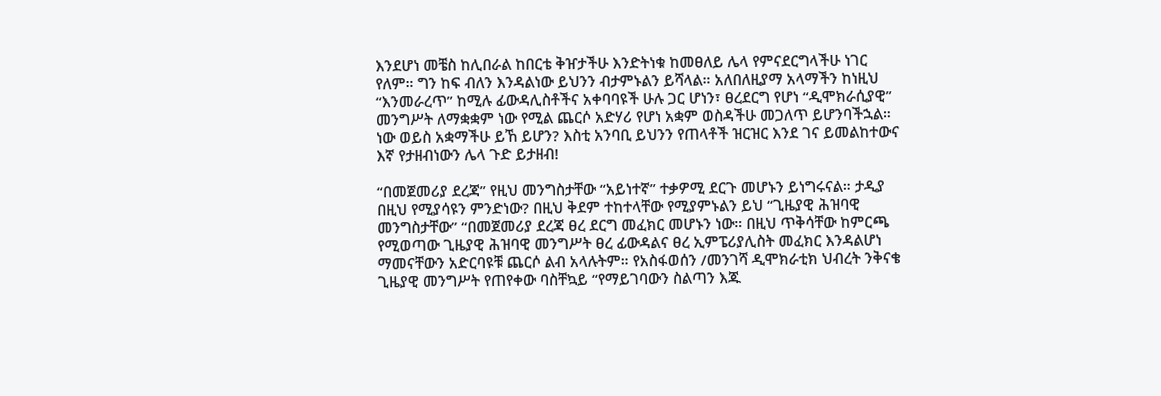እንደሆነ መቼስ ከሊበራል ከበርቴ ቅዠታችሁ እንድትነቁ ከመፀለይ ሌላ የምናደርግላችሁ ነገር የለም። ግን ከፍ ብለን እንዳልነው ይህንን ብታምኑልን ይሻላል። አለበለዚያማ አላማችን ከነዚህ “እንመራረጥ” ከሚሉ ፊውዳሊስቶችና አቀባባዩች ሁሉ ጋር ሆነን፣ ፀረደርግ የሆነ “ዲሞክራሲያዊ” መንግሥት ለማቋቋም ነው የሚል ጨርሶ አድሃሪ የሆነ አቋም ወስዳችሁ መጋለጥ ይሆንባችኋል። ነው ወይስ አቋማችሁ ይኸ ይሆን? እስቲ አንባቢ ይህንን የጠላቶች ዝርዝር እንደ ገና ይመልከተውና እኛ የታዘብነውን ሌላ ጉድ ይታዘብ!

“በመጀመሪያ ደረጃ” የዚህ መንግስታቸው “አይነተኛ” ተቃዎሚ ደርጉ መሆኑን ይነግሩናል። ታዲያ በዚህ የሚያሳዩን ምንድነው? በዚህ ቅደም ተከተላቸው የሚያምኑልን ይህ “ጊዜያዊ ሕዝባዊ መንግስታቸው” “በመጀመሪያ ደረጃ ፀረ ደርግ መፈክር መሆኑን ነው። በዚህ ጥቅሳቸው ከምርጫ የሚወጣው ጊዜያዊ ሕዝባዊ መንግሥት ፀረ ፊውዳልና ፀረ ኢምፔሪያሊስት መፈክር እንዳልሆነ ማመናቸውን አድርባዩቹ ጨርሶ ልብ አላሉትም። የአስፋወሰን /መንገሻ ዲሞክራቲክ ህብረት ንቅናቄ ጊዜያዊ መንግሥት የጠየቀው ባስቸኳይ “የማይገባውን ስልጣን እጁ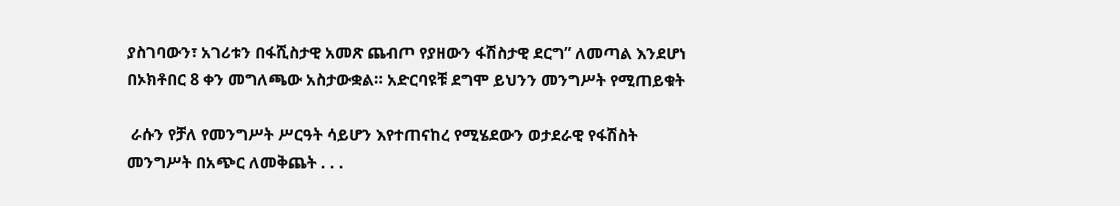ያስገባውን፣ አገሪቱን በፋሺስታዊ አመጽ ጨብጦ የያዘውን ፋሽስታዊ ደርግ” ለመጣል እንደሆነ በኦክቶበር 8 ቀን መግለጫው አስታውቋል። አድርባዩቹ ደግሞ ይህንን መንግሥት የሚጠይቁት

 ራሱን የቻለ የመንግሥት ሥርዓት ሳይሆን እየተጠናከረ የሚሄደውን ወታደራዊ የፋሽስት መንግሥት በአጭር ለመቅጨት . . .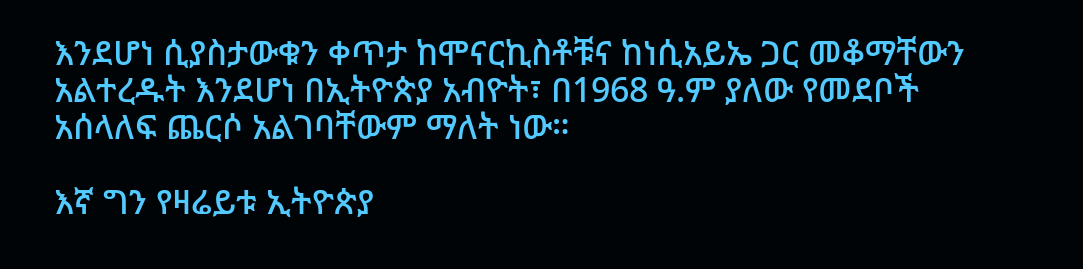እንደሆነ ሲያስታውቁን ቀጥታ ከሞናርኪስቶቹና ከነሲአይኤ ጋር መቆማቸውን አልተረዱት እንደሆነ በኢትዮጵያ አብዮት፣ በ1968 ዓ.ም ያለው የመደቦች አሰላለፍ ጨርሶ አልገባቸውም ማለት ነው።

እኛ ግን የዛሬይቱ ኢትዮጵያ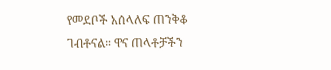የመደቦች አሰላለፍ ጠንቅቆ ገብቶናል። ዋና ጠላቶቻችን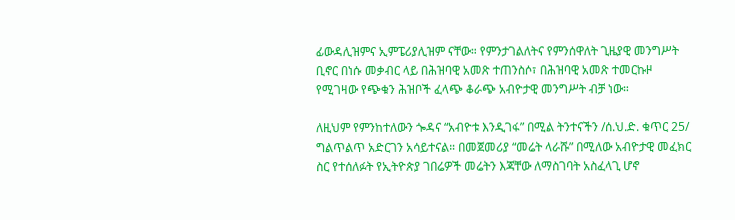ፊውዳሊዝምና ኢምፔሪያሊዝም ናቸው። የምንታገልለትና የምንሰዋለት ጊዜያዊ መንግሥት ቢኖር በነሱ መቃብር ላይ በሕዝባዊ አመጽ ተጠንስሶ፣ በሕዝባዊ አመጽ ተመርኩዞ የሚገዛው የጭቁን ሕዝቦች ፈላጭ ቆራጭ አብዮታዊ መንግሥት ብቻ ነው።

ለዚህም የምንከተለውን ጐዳና “አብዮቱ እንዲገፋ” በሚል ትንተናችን /ሰ.ህ.ድ. ቁጥር 25/ ግልጥልጥ አድርገን አሳይተናል። በመጀመሪያ “መሬት ላራሹ” በሚለው አብዮታዊ መፈክር ስር የተሰለፉት የኢትዮጵያ ገበሬዎች መሬትን እጃቸው ለማስገባት አስፈላጊ ሆኖ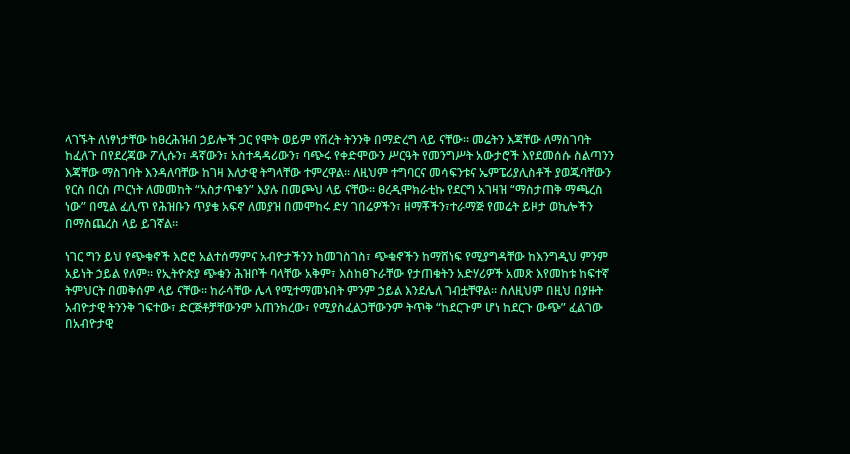ላገኙት ለነፃነታቸው ከፀረሕዝብ ኃይሎች ጋር የሞት ወይም የሽረት ትንንቅ በማድረግ ላይ ናቸው። መሬትን እጃቸው ለማስገባት ከፈለጉ በየደረጃው ፖሊሱን፣ ዳኛውን፣ አስተዳዳሪውን፣ ባጭሩ የቀድሞውን ሥርዓት የመንግሥት አውታሮች እየደመሰሱ ስልጣንን እጃቸው ማስገባት እንዳለባቸው ከገዛ እለታዊ ትግላቸው ተምረዋል። ለዚህም ተግባርና መሳፍንቱና ኤምፔሪያሊስቶች ያወጁባቸውን የርስ በርስ ጦርነት ለመመከት “አስታጥቁን” እያሉ በመጮህ ላይ ናቸው። ፀረዲሞክራቲኩ የደርግ አገዛዝ “ማስታጠቅ ማጫረስ ነው” በሚል ፈሊጥ የሕዝቡን ጥያቄ አፍኖ ለመያዝ በመሞከሩ ድሃ ገበሬዎችን፣ ዘማቾችን፣ተራማጅ የመሬት ይዞታ ወኪሎችን በማስጨረስ ላይ ይገኛል።

ነገር ግን ይህ የጭቁኖች እሮሮ አልተሰማምና አብዮታችንን ከመገስገስ፣ ጭቁኖችን ከማሸነፍ የሚያግዳቸው ከእንግዲህ ምንም አይነት ኃይል የለም። የኢትዮጵያ ጭቁን ሕዝቦች ባላቸው አቅም፣ እስከፀጉራቸው የታጠቁትን አድሃሪዎች አመጽ እየመከቱ ከፍተኛ ትምህርት በመቅሰም ላይ ናቸው። ከራሳቸው ሌላ የሚተማመኑበት ምንም ኃይል እንደሌለ ገብቷቸዋል። ስለዚህም በዚህ በያዙት አብዮታዊ ትንንቅ ገፍተው፣ ድርጅቶቻቸውንም አጠንክረው፣ የሚያስፈልጋቸውንም ትጥቅ “ከደርጉም ሆነ ከደርጉ ውጭ” ፈልገው በአብዮታዊ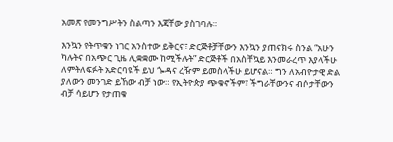አመጽ የመንግሥትን ስልጣን እጃቸው ያስገባሉ።

እንኳን የትጥቁን ነገር አንስተው ይቅርና፣ ድርጅቶቻቸውን እንኳን ያጠናክሩ ስንል “አሁን ካሉትና በአጭር ጊዜ ሊቋቋሙ ከሚችሉት” ድርጅቶች በአስቸኳይ እንመራረጥ እያላችሁ ለምትለፍፉት አድርባዩች ይህ ጐዳና ረዥም ይመስላችሁ ይሆናል። ግን ለአብዮታዊ ድል ያለውን መንገድ ይኸው ብቻ ነው። የኢትዮጵያ ጭቁኖችም፣ ችግራቸውንና ብሶታቸውን ብቻ ሳይሆን የታጠቁ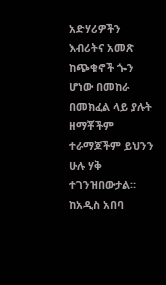አድሃሪዎችን እብሪትና አመጽ ከጭቁኖች ጐን ሆነው በመከራ በመክፈል ላይ ያሉት ዘማቾችም ተራማጆችም ይህንን ሁሉ ሃቅ ተገንዝበውታል። ከአዲስ አበባ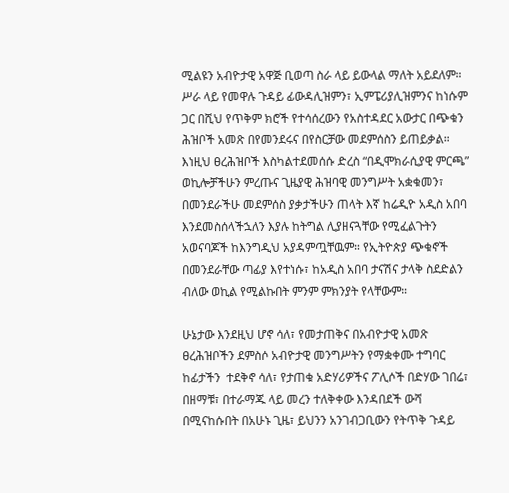ሚልዩን አብዮታዊ አዋጅ ቢወጣ ስራ ላይ ይውላል ማለት አይደለም። ሥራ ላይ የመዋሉ ጉዳይ ፊውዳሊዝምን፣ ኢምፔሪያሊዝምንና ከነሱም ጋር በሺህ የጥቅም ክሮች የተሳሰረውን የአስተዳደር አውታር በጭቁን ሕዝቦች አመጽ በየመንደሩና በየስርቻው መደምሰስን ይጠይቃል። እነዚህ ፀረሕዝቦች እስካልተደመሰሱ ድረስ “በዲሞክራሲያዊ ምርጫ” ወኪሎቻችሁን ምረጡና ጊዜያዊ ሕዝባዊ መንግሥት አቋቁመን፣ በመንደራችሁ መደምሰስ ያቃታችሁን ጠላት እኛ ከሬዲዮ አዲስ አበባ እንደመስሰላችኋለን እያሉ ከትግል ሊያዘናጓቸው የሚፈልጉትን አወናባጆች ከእንግዲህ አያዳምጧቸዉም። የኢትዮጵያ ጭቁኖች በመንደራቸው ጣፊያ እየተነሱ፣ ከአዲስ አበባ ታናሽና ታላቅ ስደድልን ብለው ወኪል የሚልኩበት ምንም ምክንያት የላቸውም።

ሁኔታው እንደዚህ ሆኖ ሳለ፣ የመታጠቅና በአብዮታዊ አመጽ ፀረሕዝቦችን ደምስሶ አብዮታዊ መንግሥትን የማቋቀሙ ተግባር ከፊታችን  ተደቅኖ ሳለ፣ የታጠቁ አድሃሪዎችና ፖሊሶች በድሃው ገበሬ፣ በዘማቹ፣ በተራማጁ ላይ መረን ተለቅቀው እንዳበደች ውሻ በሚናከሱበት በአሁኑ ጊዜ፣ ይህንን አንገብጋቢውን የትጥቅ ጉዳይ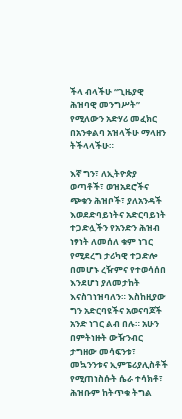ችላ ብላችሁ “ጊዜያዊ ሕዝባዊ መንግሥት” የሚለውን አድሃሪ መፈክር በአንቀልባ አዝላችሁ ማላዘን ትችላላችሁ።

እኛ ግን፣ ለኢትዮጵያ ወጣቶች፣ ወዝአደሮችና ጭቁን ሕዝቦች፣ ያለአንዳች እወደድባይነትና አድርባይነት ተጋድሏችን የአንድን ሕዝብ ነፃነት ለመሰለ ቁም ነገር የሚደረግ ታሪካዊ ተጋድሎ በመሆኑ ረዥምና የተወሳሰበ እንደሆነ ያለመታከት እናስገነዝባለን። እስከዚያው ግን አድርባዩችና አወናባጆች አንድ ነገር ልብ በሉ። አሁን በምትነዙት ውዥንብር ታግዘው መሳፍንቱ፣ መኳንንቱና ኢምፔሪያሊስቶች የሚጠነስሱት ሴራ ተሳክቶ፣ ሕዝቡም ከትጥቁ ትግል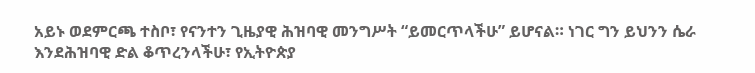አይኑ ወደምርጫ ተስቦ፣ የናንተን ጊዜያዊ ሕዝባዊ መንግሥት “ይመርጥላችሁ” ይሆናል። ነገር ግን ይህንን ሴራ እንደሕዝባዊ ድል ቆጥረንላችሁ፣ የኢትዮጵያ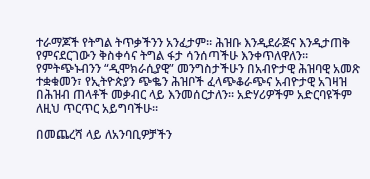ተራማጆች የትግል ትጥቃችንን አንፈታም። ሕዝቡ እንዲደራጅና እንዲታጠቅ የምናደርገውን ቅስቀሳና ትግል ፋታ ሳንሰጣችሁ እንቀጥለዋለን። የምትጭኑብንን “ዲሞክራሲያዊ” መንግስታችሁን በአብዮታዊ ሕዝባዊ አመጽ ተቋቁመን፣ የኢትዮጵያን ጭቈን ሕዝቦች ፈላጭቆራጭና አብዮታዊ አገዛዝ በሕዝብ ጠላቶች መቃብር ላይ እንመሰርታለን። አድሃሪዎችም አድርባዩችም ለዚህ ጥርጥር አይግባችሁ።

በመጨረሻ ላይ ለአንባቢዎቻችን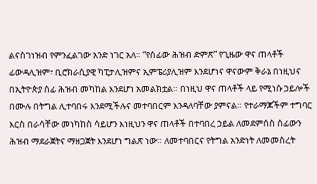ልናስገነዝብ የምንፈልገው አንድ ነገር አለ። “የሰፊው ሕዝብ ድምጽ” የጊዜው ዋና ጠላቶች ፊውዳሊዝም፣ ቢሮክራሲያዊ ካፒታሊዝምና ኢምፔሪያሊዝም እንደሆነና ዋናውም ቅራኔ በነዚህና በኢትዮጵያ ሰፊ ሕዝብ መካከል እንደሆነ አመልክቷል። በነዚህ ዋና ጠላቶች ላይ የሚነሱ ኃይሎች በሙሉ በትግል ሊተባበሩ እንደሚችሉና መተባበርም እንዳለባቸው ያምናል። የተራማጆችም ተግባር እርስ በራሳቸው መነካከስ ሳይሆን እነዚህን ዋና ጠላቶች በተባበረ ኃይል ለመደምሰስ ሰፊውን ሕዝብ ማደራጀትና ማዘጋጀት እንደሆነ ግልጽ ነው። ለመተባበርና የትግል አንድነት ለመመስረት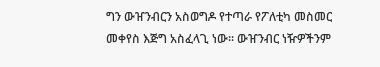ግን ውዠንብርን አስወግዶ የተጣራ የፖለቲካ መስመር መቀየስ እጅግ አስፈላጊ ነው። ውዠንብር ነዥዎችንም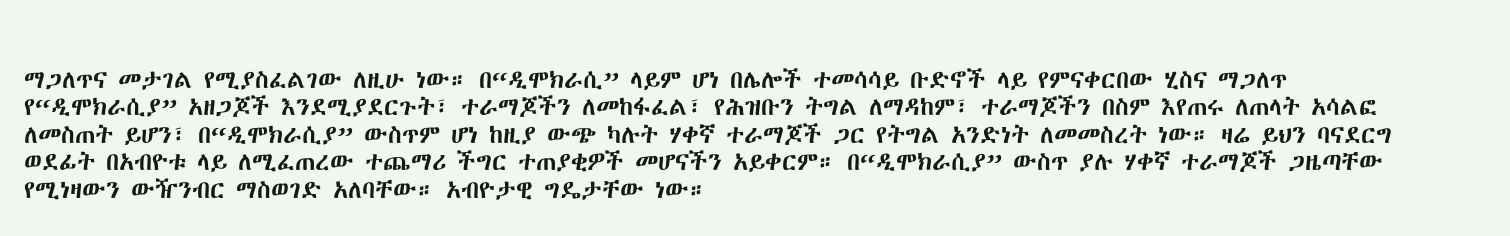ማጋለጥና መታገል የሚያስፈልገው ለዚሁ ነው። በ“ዲሞክራሲ” ላይም ሆነ በሌሎች ተመሳሳይ ቡድኖች ላይ የምናቀርበው ሂስና ማጋለጥ የ“ዲሞክራሲያ” አዘጋጆች እንደሚያደርጉት፣ ተራማጆችን ለመከፋፈል፣ የሕዝቡን ትግል ለማዳከም፣ ተራማጆችን በስም እየጠሩ ለጠላት አሳልፎ ለመስጠት ይሆን፣ በ“ዲሞክራሲያ” ውስጥም ሆነ ከዚያ ውጭ ካሉት ሃቀኛ ተራማጆች ጋር የትግል አንድነት ለመመስረት ነው። ዛሬ ይህን ባናደርግ ወደፊት በአብዮቱ ላይ ለሚፈጠረው ተጨማሪ ችግር ተጠያቂዎች መሆናችን አይቀርም። በ“ዲሞክራሲያ” ውስጥ ያሉ ሃቀኛ ተራማጆች ጋዜጣቸው የሚነዛውን ውዥንብር ማስወገድ አለባቸው። አብዮታዊ ግዴታቸው ነው።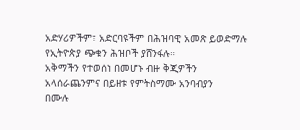አድሃሪዎችም፣ አድርባዩችም በሕዝባዊ አመጽ ይወድማሉ
የኢትዮጵያ ጭቁን ሕዝቦች ያሸንፋሉ።
አቅማችን የተወሰነ በመሆኑ ብዙ ቅጂዎችን
አላሰራጨንምና በይዘቱ የምትስማሙ አንባብያን
በሙሉ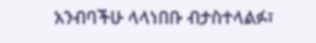አንብባችሁ ላላነበቡ ብታስተላልፉ፣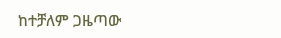ከተቻለም ጋዜጣው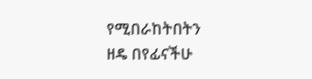የሚበራከትበትን
ዘዴ በየፊናችሁ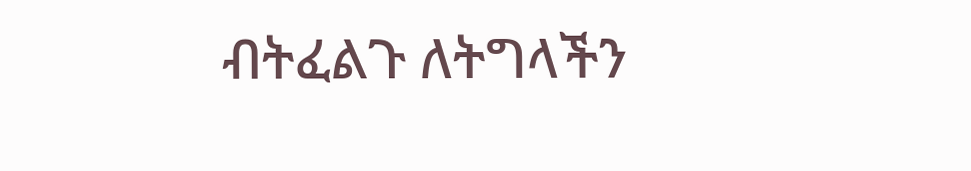ብትፈልጉ ለትግላችን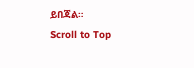ይበጃል።
Scroll to Top